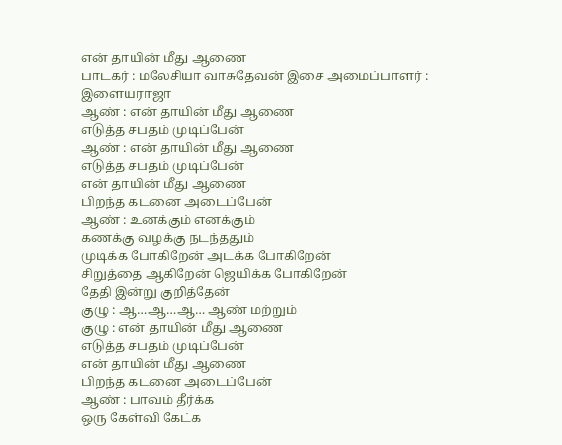என் தாயின் மீது ஆணை
பாடகர் : மலேசியா வாசுதேவன் இசை அமைப்பாளர் : இளையராஜா
ஆண் : என் தாயின் மீது ஆணை
எடுத்த சபதம் முடிப்பேன்
ஆண் : என் தாயின் மீது ஆணை
எடுத்த சபதம் முடிப்பேன்
என் தாயின் மீது ஆணை
பிறந்த கடனை அடைப்பேன்
ஆண் : உனக்கும் எனக்கும்
கணக்கு வழக்கு நடந்ததும்
முடிக்க போகிறேன் அடக்க போகிறேன்
சிறுத்தை ஆகிறேன் ஜெயிக்க போகிறேன்
தேதி இன்று குறித்தேன்
குழு : ஆ…ஆ…ஆ… ஆண் மற்றும்
குழு : என் தாயின் மீது ஆணை
எடுத்த சபதம் முடிப்பேன்
என் தாயின் மீது ஆணை
பிறந்த கடனை அடைப்பேன்
ஆண் : பாவம் தீர்க்க
ஒரு கேள்வி கேட்க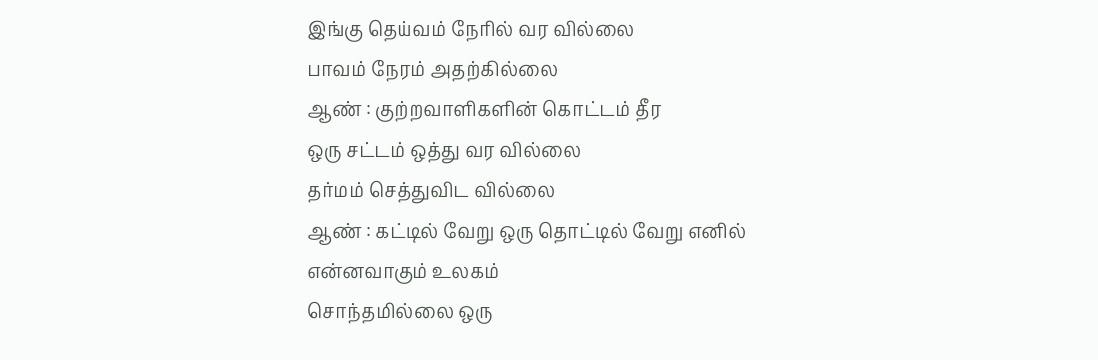இங்கு தெய்வம் நேரில் வர வில்லை
பாவம் நேரம் அதற்கில்லை
ஆண் : குற்றவாளிகளின் கொட்டம் தீர
ஒரு சட்டம் ஒத்து வர வில்லை
தர்மம் செத்துவிட வில்லை
ஆண் : கட்டில் வேறு ஒரு தொட்டில் வேறு எனில்
என்னவாகும் உலகம்
சொந்தமில்லை ஒரு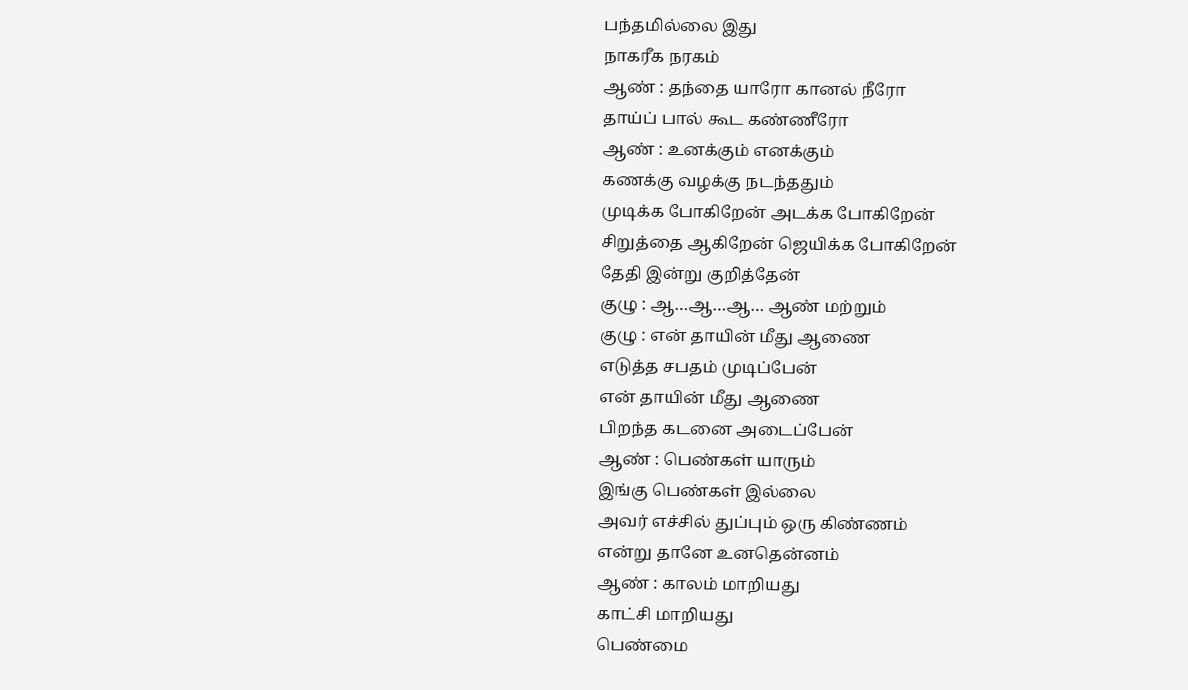பந்தமில்லை இது
நாகரீக நரகம்
ஆண் : தந்தை யாரோ கானல் நீரோ
தாய்ப் பால் கூட கண்ணீரோ
ஆண் : உனக்கும் எனக்கும்
கணக்கு வழக்கு நடந்ததும்
முடிக்க போகிறேன் அடக்க போகிறேன்
சிறுத்தை ஆகிறேன் ஜெயிக்க போகிறேன்
தேதி இன்று குறித்தேன்
குழு : ஆ…ஆ…ஆ… ஆண் மற்றும்
குழு : என் தாயின் மீது ஆணை
எடுத்த சபதம் முடிப்பேன்
என் தாயின் மீது ஆணை
பிறந்த கடனை அடைப்பேன்
ஆண் : பெண்கள் யாரும்
இங்கு பெண்கள் இல்லை
அவர் எச்சில் துப்பும் ஒரு கிண்ணம்
என்று தானே உனதென்னம்
ஆண் : காலம் மாறியது
காட்சி மாறியது
பெண்மை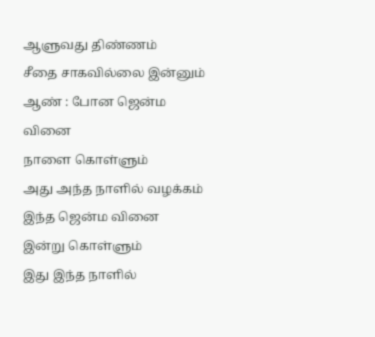ஆளுவது திண்ணம்
சீதை சாகவில்லை இன்னும்
ஆண் : போன ஜென்ம வினை
நாளை கொள்ளும்
அது அந்த நாளில் வழக்கம்
இந்த ஜென்ம வினை
இன்று கொள்ளும்
இது இந்த நாளில்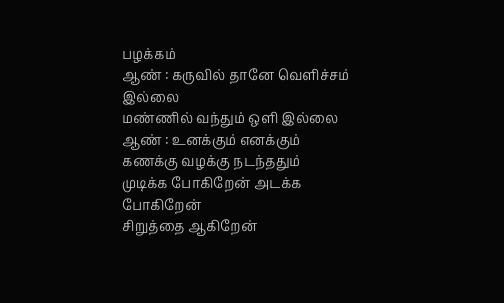பழக்கம்
ஆண் : கருவில் தானே வெளிச்சம் இல்லை
மண்ணில் வந்தும் ஒளி இல்லை
ஆண் : உனக்கும் எனக்கும்
கணக்கு வழக்கு நடந்ததும்
முடிக்க போகிறேன் அடக்க போகிறேன்
சிறுத்தை ஆகிறேன்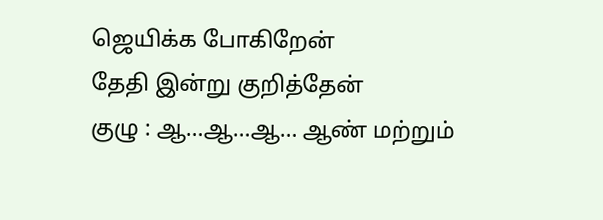ஜெயிக்க போகிறேன்
தேதி இன்று குறித்தேன்
குழு : ஆ…ஆ…ஆ… ஆண் மற்றும்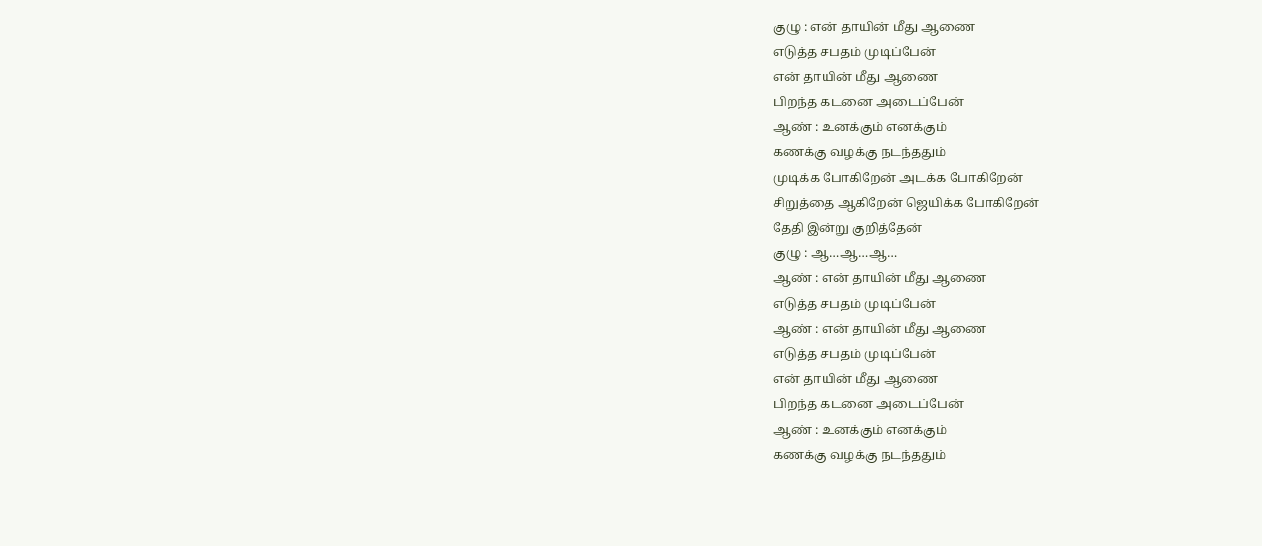குழு : என் தாயின் மீது ஆணை
எடுத்த சபதம் முடிப்பேன்
என் தாயின் மீது ஆணை
பிறந்த கடனை அடைப்பேன்
ஆண் : உனக்கும் எனக்கும்
கணக்கு வழக்கு நடந்ததும்
முடிக்க போகிறேன் அடக்க போகிறேன்
சிறுத்தை ஆகிறேன் ஜெயிக்க போகிறேன்
தேதி இன்று குறித்தேன்
குழு : ஆ…ஆ…ஆ…
ஆண் : என் தாயின் மீது ஆணை
எடுத்த சபதம் முடிப்பேன்
ஆண் : என் தாயின் மீது ஆணை
எடுத்த சபதம் முடிப்பேன்
என் தாயின் மீது ஆணை
பிறந்த கடனை அடைப்பேன்
ஆண் : உனக்கும் எனக்கும்
கணக்கு வழக்கு நடந்ததும்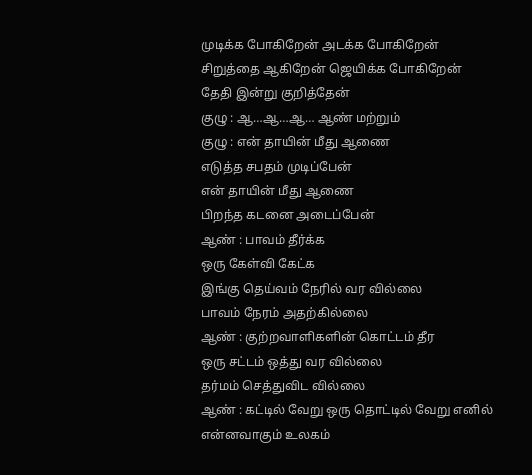முடிக்க போகிறேன் அடக்க போகிறேன்
சிறுத்தை ஆகிறேன் ஜெயிக்க போகிறேன்
தேதி இன்று குறித்தேன்
குழு : ஆ…ஆ…ஆ… ஆண் மற்றும்
குழு : என் தாயின் மீது ஆணை
எடுத்த சபதம் முடிப்பேன்
என் தாயின் மீது ஆணை
பிறந்த கடனை அடைப்பேன்
ஆண் : பாவம் தீர்க்க
ஒரு கேள்வி கேட்க
இங்கு தெய்வம் நேரில் வர வில்லை
பாவம் நேரம் அதற்கில்லை
ஆண் : குற்றவாளிகளின் கொட்டம் தீர
ஒரு சட்டம் ஒத்து வர வில்லை
தர்மம் செத்துவிட வில்லை
ஆண் : கட்டில் வேறு ஒரு தொட்டில் வேறு எனில்
என்னவாகும் உலகம்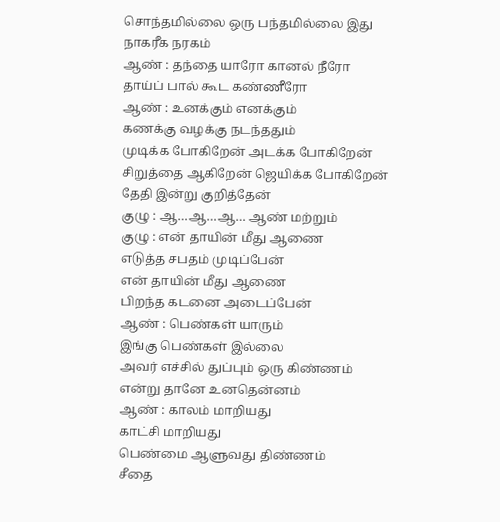சொந்தமில்லை ஒரு பந்தமில்லை இது
நாகரீக நரகம்
ஆண் : தந்தை யாரோ கானல் நீரோ
தாய்ப் பால் கூட கண்ணீரோ
ஆண் : உனக்கும் எனக்கும்
கணக்கு வழக்கு நடந்ததும்
முடிக்க போகிறேன் அடக்க போகிறேன்
சிறுத்தை ஆகிறேன் ஜெயிக்க போகிறேன்
தேதி இன்று குறித்தேன்
குழு : ஆ…ஆ…ஆ… ஆண் மற்றும்
குழு : என் தாயின் மீது ஆணை
எடுத்த சபதம் முடிப்பேன்
என் தாயின் மீது ஆணை
பிறந்த கடனை அடைப்பேன்
ஆண் : பெண்கள் யாரும்
இங்கு பெண்கள் இல்லை
அவர் எச்சில் துப்பும் ஒரு கிண்ணம்
என்று தானே உனதென்னம்
ஆண் : காலம் மாறியது
காட்சி மாறியது
பெண்மை ஆளுவது திண்ணம்
சீதை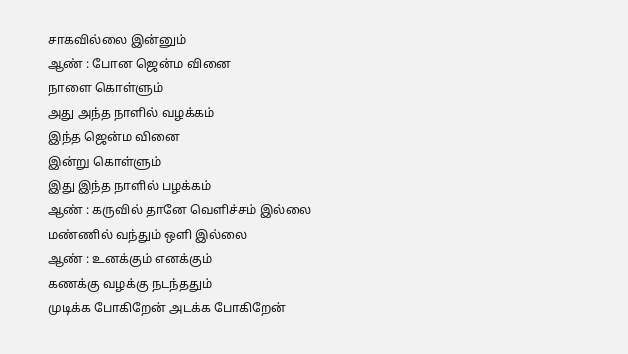சாகவில்லை இன்னும்
ஆண் : போன ஜென்ம வினை
நாளை கொள்ளும்
அது அந்த நாளில் வழக்கம்
இந்த ஜென்ம வினை
இன்று கொள்ளும்
இது இந்த நாளில் பழக்கம்
ஆண் : கருவில் தானே வெளிச்சம் இல்லை
மண்ணில் வந்தும் ஒளி இல்லை
ஆண் : உனக்கும் எனக்கும்
கணக்கு வழக்கு நடந்ததும்
முடிக்க போகிறேன் அடக்க போகிறேன்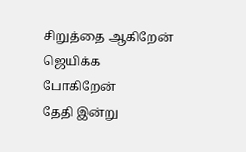சிறுத்தை ஆகிறேன் ஜெயிக்க போகிறேன்
தேதி இன்று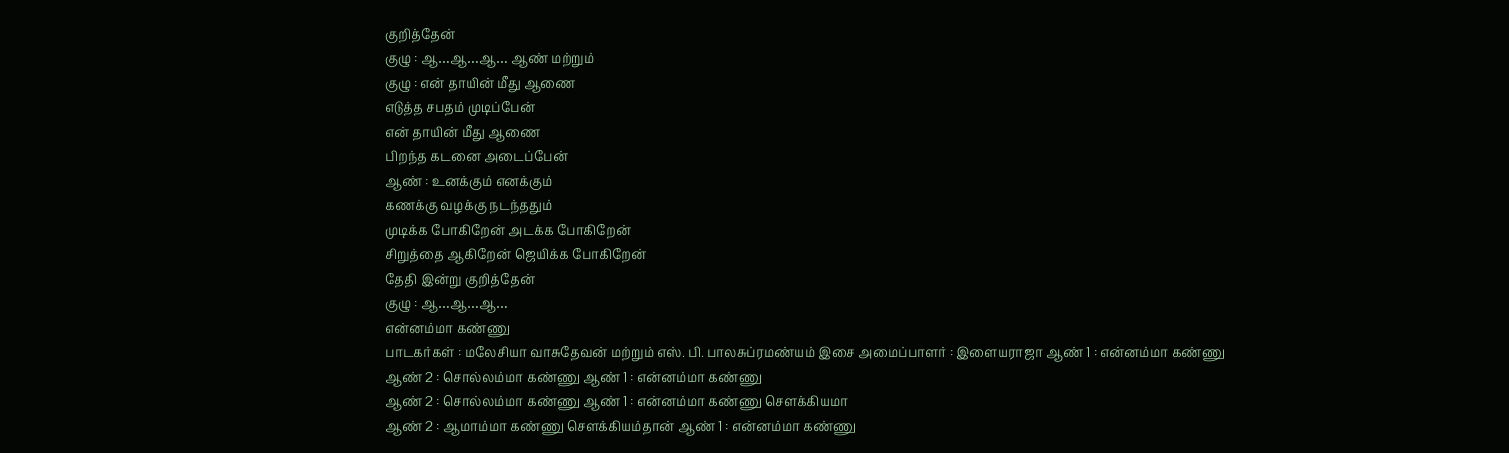குறித்தேன்
குழு : ஆ…ஆ…ஆ… ஆண் மற்றும்
குழு : என் தாயின் மீது ஆணை
எடுத்த சபதம் முடிப்பேன்
என் தாயின் மீது ஆணை
பிறந்த கடனை அடைப்பேன்
ஆண் : உனக்கும் எனக்கும்
கணக்கு வழக்கு நடந்ததும்
முடிக்க போகிறேன் அடக்க போகிறேன்
சிறுத்தை ஆகிறேன் ஜெயிக்க போகிறேன்
தேதி இன்று குறித்தேன்
குழு : ஆ…ஆ…ஆ…
என்னம்மா கண்ணு
பாடகர்கள் : மலேசியா வாசுதேவன் மற்றும் எஸ். பி. பாலசுப்ரமண்யம் இசை அமைப்பாளர் : இளையராஜா ஆண் 1 : என்னம்மா கண்ணு
ஆண் 2 : சொல்லம்மா கண்ணு ஆண் 1 : என்னம்மா கண்ணு
ஆண் 2 : சொல்லம்மா கண்ணு ஆண் 1 : என்னம்மா கண்ணு சௌக்கியமா
ஆண் 2 : ஆமாம்மா கண்ணு சௌக்கியம்தான் ஆண் 1 : என்னம்மா கண்ணு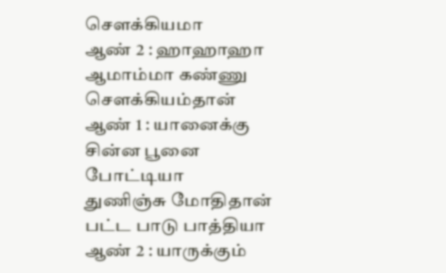சௌக்கியமா
ஆண் 2 : ஹாஹாஹா
ஆமாம்மா கண்ணு சௌக்கியம்தான் ஆண் 1 : யானைக்கு சின்ன பூனை போட்டியா
துணிஞ்சு மோதிதான் பட்ட பாடு பாத்தியா ஆண் 2 : யாருக்கும்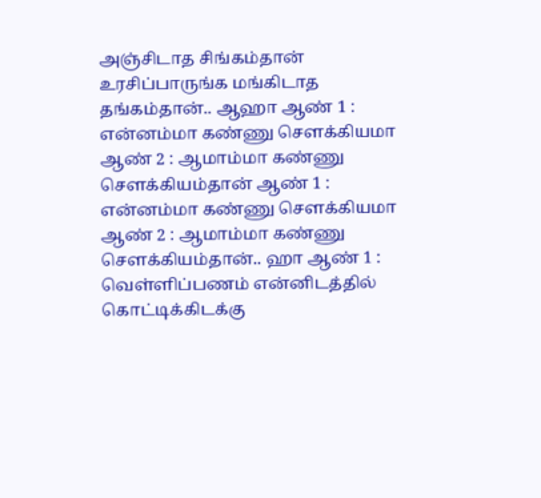அஞ்சிடாத சிங்கம்தான்
உரசிப்பாருங்க மங்கிடாத தங்கம்தான்.. ஆஹா ஆண் 1 : என்னம்மா கண்ணு சௌக்கியமா
ஆண் 2 : ஆமாம்மா கண்ணு சௌக்கியம்தான் ஆண் 1 : என்னம்மா கண்ணு சௌக்கியமா
ஆண் 2 : ஆமாம்மா கண்ணு சௌக்கியம்தான்.. ஹா ஆண் 1 : வெள்ளிப்பணம் என்னிடத்தில்
கொட்டிக்கிடக்கு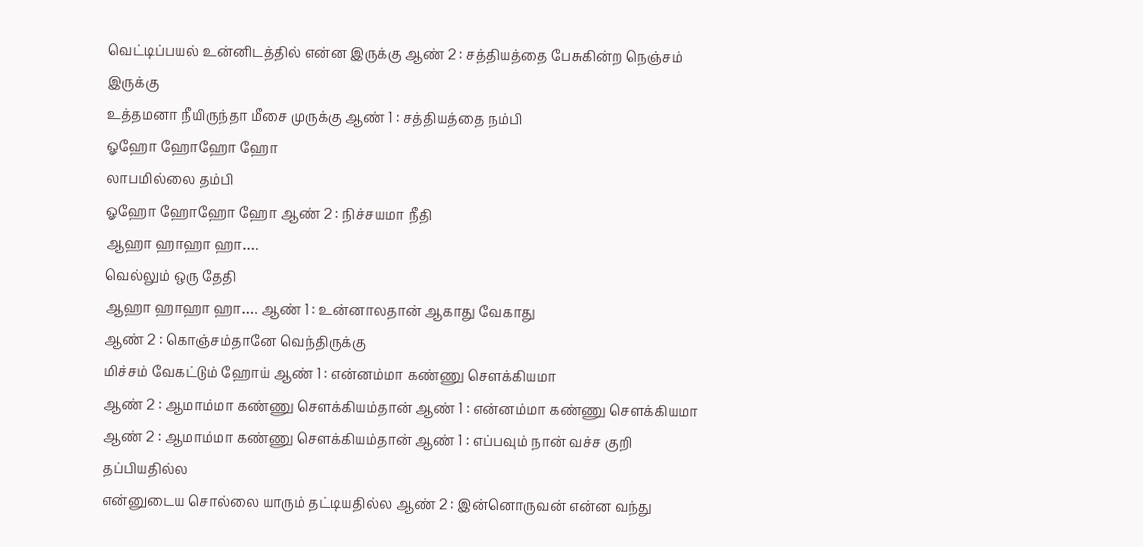வெட்டிப்பயல் உன்னிடத்தில் என்ன இருக்கு ஆண் 2 : சத்தியத்தை பேசுகின்ற நெஞ்சம் இருக்கு
உத்தமனா நீயிருந்தா மீசை முருக்கு ஆண் 1 : சத்தியத்தை நம்பி
ஓஹோ ஹோஹோ ஹோ
லாபமில்லை தம்பி
ஓஹோ ஹோஹோ ஹோ ஆண் 2 : நிச்சயமா நீதி
ஆஹா ஹாஹா ஹா….
வெல்லும் ஒரு தேதி
ஆஹா ஹாஹா ஹா…. ஆண் 1 : உன்னாலதான் ஆகாது வேகாது
ஆண் 2 : கொஞ்சம்தானே வெந்திருக்கு
மிச்சம் வேகட்டும் ஹோய் ஆண் 1 : என்னம்மா கண்ணு சௌக்கியமா
ஆண் 2 : ஆமாம்மா கண்ணு சௌக்கியம்தான் ஆண் 1 : என்னம்மா கண்ணு சௌக்கியமா
ஆண் 2 : ஆமாம்மா கண்ணு சௌக்கியம்தான் ஆண் 1 : எப்பவும் நான் வச்ச குறி
தப்பியதில்ல
என்னுடைய சொல்லை யாரும் தட்டியதில்ல ஆண் 2 : இன்னொருவன் என்ன வந்து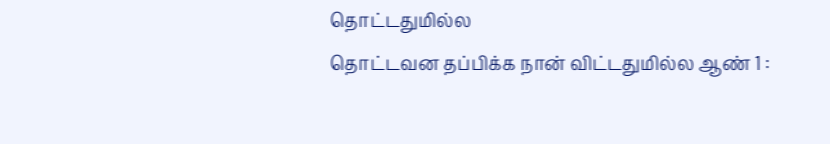தொட்டதுமில்ல
தொட்டவன தப்பிக்க நான் விட்டதுமில்ல ஆண் 1 :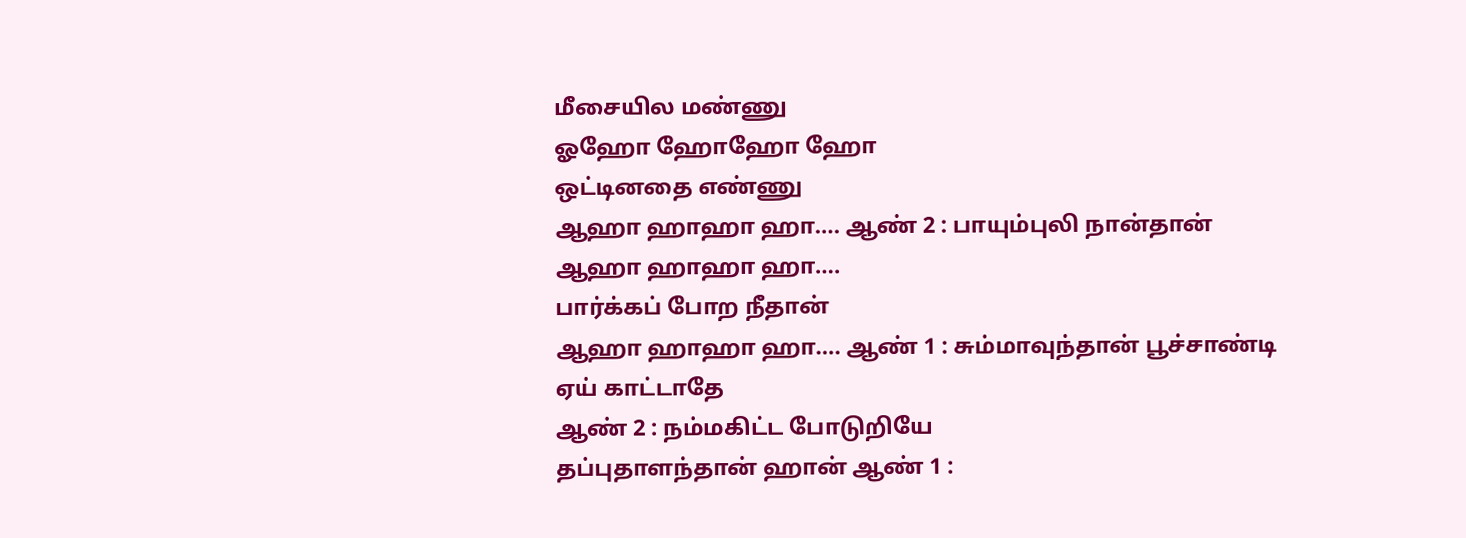மீசையில மண்ணு
ஓஹோ ஹோஹோ ஹோ
ஒட்டினதை எண்ணு
ஆஹா ஹாஹா ஹா…. ஆண் 2 : பாயும்புலி நான்தான்
ஆஹா ஹாஹா ஹா….
பார்க்கப் போற நீதான்
ஆஹா ஹாஹா ஹா…. ஆண் 1 : சும்மாவுந்தான் பூச்சாண்டி
ஏய் காட்டாதே
ஆண் 2 : நம்மகிட்ட போடுறியே
தப்புதாளந்தான் ஹான் ஆண் 1 :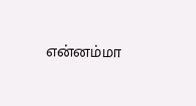என்னம்மா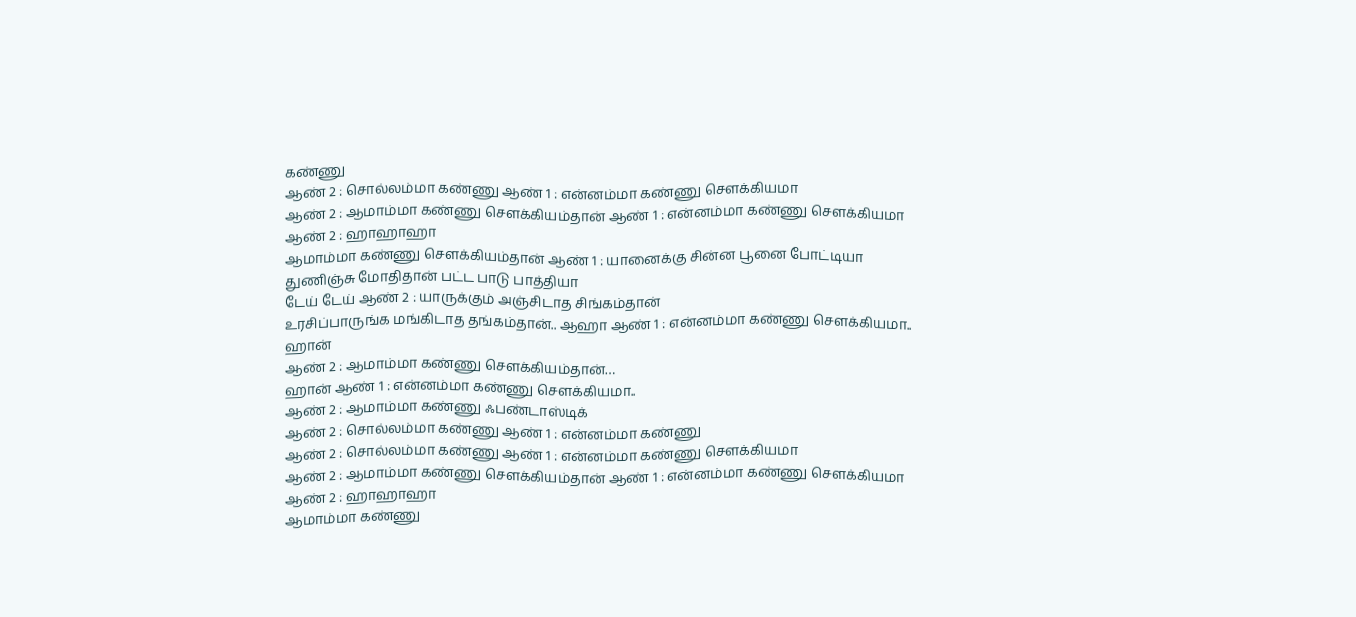கண்ணு
ஆண் 2 : சொல்லம்மா கண்ணு ஆண் 1 : என்னம்மா கண்ணு சௌக்கியமா
ஆண் 2 : ஆமாம்மா கண்ணு சௌக்கியம்தான் ஆண் 1 : என்னம்மா கண்ணு சௌக்கியமா
ஆண் 2 : ஹாஹாஹா
ஆமாம்மா கண்ணு சௌக்கியம்தான் ஆண் 1 : யானைக்கு சின்ன பூனை போட்டியா
துணிஞ்சு மோதிதான் பட்ட பாடு பாத்தியா
டேய் டேய் ஆண் 2 : யாருக்கும் அஞ்சிடாத சிங்கம்தான்
உரசிப்பாருங்க மங்கிடாத தங்கம்தான்.. ஆஹா ஆண் 1 : என்னம்மா கண்ணு சௌக்கியமா..
ஹான்
ஆண் 2 : ஆமாம்மா கண்ணு சௌக்கியம்தான்…
ஹான் ஆண் 1 : என்னம்மா கண்ணு சௌக்கியமா..
ஆண் 2 : ஆமாம்மா கண்ணு ஃபண்டாஸ்டிக்
ஆண் 2 : சொல்லம்மா கண்ணு ஆண் 1 : என்னம்மா கண்ணு
ஆண் 2 : சொல்லம்மா கண்ணு ஆண் 1 : என்னம்மா கண்ணு சௌக்கியமா
ஆண் 2 : ஆமாம்மா கண்ணு சௌக்கியம்தான் ஆண் 1 : என்னம்மா கண்ணு சௌக்கியமா
ஆண் 2 : ஹாஹாஹா
ஆமாம்மா கண்ணு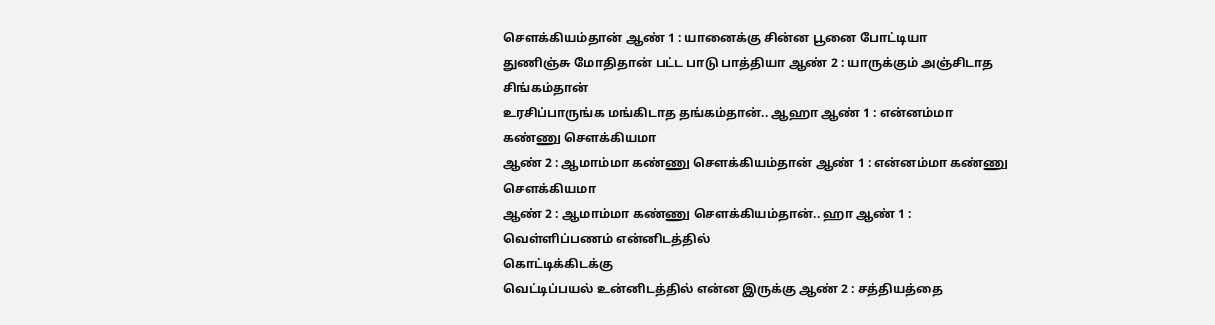சௌக்கியம்தான் ஆண் 1 : யானைக்கு சின்ன பூனை போட்டியா
துணிஞ்சு மோதிதான் பட்ட பாடு பாத்தியா ஆண் 2 : யாருக்கும் அஞ்சிடாத சிங்கம்தான்
உரசிப்பாருங்க மங்கிடாத தங்கம்தான்.. ஆஹா ஆண் 1 : என்னம்மா கண்ணு சௌக்கியமா
ஆண் 2 : ஆமாம்மா கண்ணு சௌக்கியம்தான் ஆண் 1 : என்னம்மா கண்ணு சௌக்கியமா
ஆண் 2 : ஆமாம்மா கண்ணு சௌக்கியம்தான்.. ஹா ஆண் 1 : வெள்ளிப்பணம் என்னிடத்தில்
கொட்டிக்கிடக்கு
வெட்டிப்பயல் உன்னிடத்தில் என்ன இருக்கு ஆண் 2 : சத்தியத்தை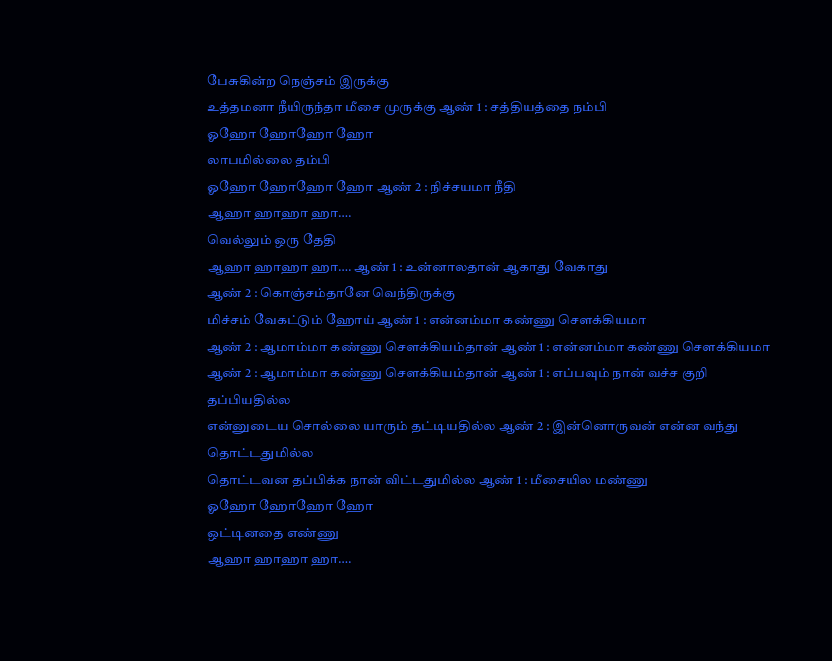பேசுகின்ற நெஞ்சம் இருக்கு
உத்தமனா நீயிருந்தா மீசை முருக்கு ஆண் 1 : சத்தியத்தை நம்பி
ஓஹோ ஹோஹோ ஹோ
லாபமில்லை தம்பி
ஓஹோ ஹோஹோ ஹோ ஆண் 2 : நிச்சயமா நீதி
ஆஹா ஹாஹா ஹா….
வெல்லும் ஒரு தேதி
ஆஹா ஹாஹா ஹா…. ஆண் 1 : உன்னாலதான் ஆகாது வேகாது
ஆண் 2 : கொஞ்சம்தானே வெந்திருக்கு
மிச்சம் வேகட்டும் ஹோய் ஆண் 1 : என்னம்மா கண்ணு சௌக்கியமா
ஆண் 2 : ஆமாம்மா கண்ணு சௌக்கியம்தான் ஆண் 1 : என்னம்மா கண்ணு சௌக்கியமா
ஆண் 2 : ஆமாம்மா கண்ணு சௌக்கியம்தான் ஆண் 1 : எப்பவும் நான் வச்ச குறி
தப்பியதில்ல
என்னுடைய சொல்லை யாரும் தட்டியதில்ல ஆண் 2 : இன்னொருவன் என்ன வந்து
தொட்டதுமில்ல
தொட்டவன தப்பிக்க நான் விட்டதுமில்ல ஆண் 1 : மீசையில மண்ணு
ஓஹோ ஹோஹோ ஹோ
ஒட்டினதை எண்ணு
ஆஹா ஹாஹா ஹா….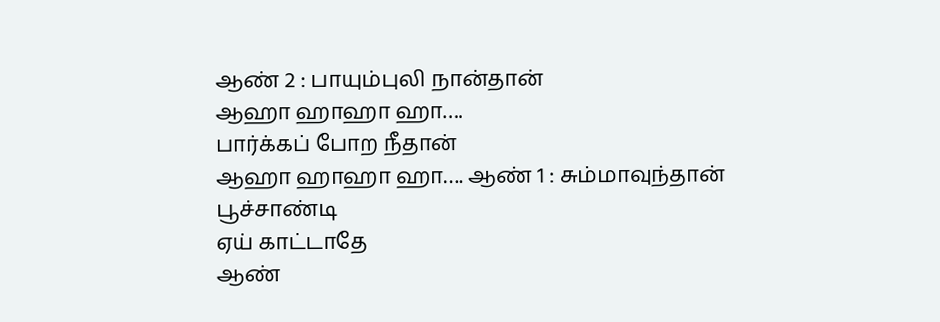ஆண் 2 : பாயும்புலி நான்தான்
ஆஹா ஹாஹா ஹா….
பார்க்கப் போற நீதான்
ஆஹா ஹாஹா ஹா…. ஆண் 1 : சும்மாவுந்தான் பூச்சாண்டி
ஏய் காட்டாதே
ஆண்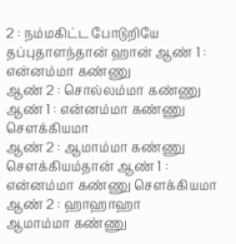2 : நம்மகிட்ட போடுறியே
தப்புதாளந்தான் ஹான் ஆண் 1 : என்னம்மா கண்ணு
ஆண் 2 : சொல்லம்மா கண்ணு ஆண் 1 : என்னம்மா கண்ணு சௌக்கியமா
ஆண் 2 : ஆமாம்மா கண்ணு சௌக்கியம்தான் ஆண் 1 : என்னம்மா கண்ணு சௌக்கியமா
ஆண் 2 : ஹாஹாஹா
ஆமாம்மா கண்ணு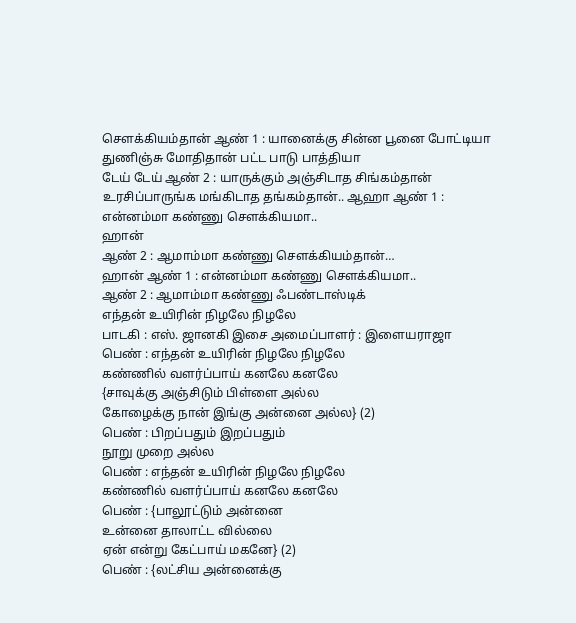சௌக்கியம்தான் ஆண் 1 : யானைக்கு சின்ன பூனை போட்டியா
துணிஞ்சு மோதிதான் பட்ட பாடு பாத்தியா
டேய் டேய் ஆண் 2 : யாருக்கும் அஞ்சிடாத சிங்கம்தான்
உரசிப்பாருங்க மங்கிடாத தங்கம்தான்.. ஆஹா ஆண் 1 : என்னம்மா கண்ணு சௌக்கியமா..
ஹான்
ஆண் 2 : ஆமாம்மா கண்ணு சௌக்கியம்தான்…
ஹான் ஆண் 1 : என்னம்மா கண்ணு சௌக்கியமா..
ஆண் 2 : ஆமாம்மா கண்ணு ஃபண்டாஸ்டிக்
எந்தன் உயிரின் நிழலே நிழலே
பாடகி : எஸ். ஜானகி இசை அமைப்பாளர் : இளையராஜா
பெண் : எந்தன் உயிரின் நிழலே நிழலே
கண்ணில் வளர்ப்பாய் கனலே கனலே
{சாவுக்கு அஞ்சிடும் பிள்ளை அல்ல
கோழைக்கு நான் இங்கு அன்னை அல்ல} (2)
பெண் : பிறப்பதும் இறப்பதும்
நூறு முறை அல்ல
பெண் : எந்தன் உயிரின் நிழலே நிழலே
கண்ணில் வளர்ப்பாய் கனலே கனலே
பெண் : {பாலூட்டும் அன்னை
உன்னை தாலாட்ட வில்லை
ஏன் என்று கேட்பாய் மகனே} (2)
பெண் : {லட்சிய அன்னைக்கு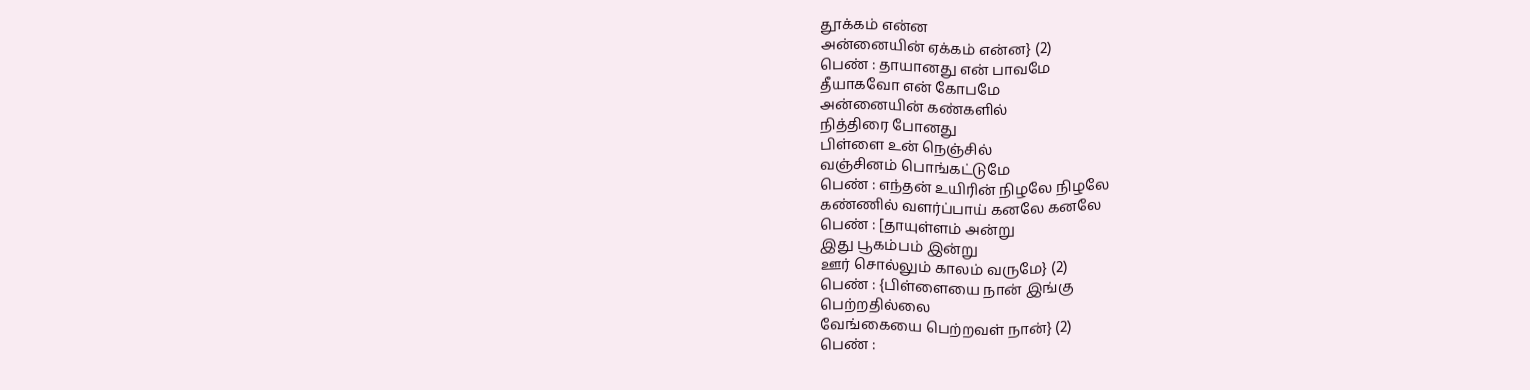தூக்கம் என்ன
அன்னையின் ஏக்கம் என்ன} (2)
பெண் : தாயானது என் பாவமே
தீயாகவோ என் கோபமே
அன்னையின் கண்களில்
நித்திரை போனது
பிள்ளை உன் நெஞ்சில்
வஞ்சினம் பொங்கட்டுமே
பெண் : எந்தன் உயிரின் நிழலே நிழலே
கண்ணில் வளர்ப்பாய் கனலே கனலே
பெண் : [தாயுள்ளம் அன்று
இது பூகம்பம் இன்று
ஊர் சொல்லும் காலம் வருமே} (2)
பெண் : {பிள்ளையை நான் இங்கு
பெற்றதில்லை
வேங்கையை பெற்றவள் நான்} (2)
பெண் :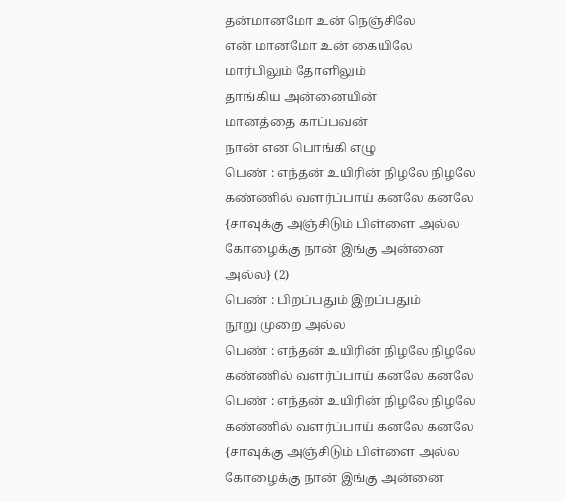தன்மானமோ உன் நெஞ்சிலே
என் மானமோ உன் கையிலே
மார்பிலும் தோளிலும்
தாங்கிய அன்னையின்
மானத்தை காப்பவன்
நான் என பொங்கி எழு
பெண் : எந்தன் உயிரின் நிழலே நிழலே
கண்ணில் வளர்ப்பாய் கனலே கனலே
{சாவுக்கு அஞ்சிடும் பிள்ளை அல்ல
கோழைக்கு நான் இங்கு அன்னை அல்ல} (2)
பெண் : பிறப்பதும் இறப்பதும்
நூறு முறை அல்ல
பெண் : எந்தன் உயிரின் நிழலே நிழலே
கண்ணில் வளர்ப்பாய் கனலே கனலே
பெண் : எந்தன் உயிரின் நிழலே நிழலே
கண்ணில் வளர்ப்பாய் கனலே கனலே
{சாவுக்கு அஞ்சிடும் பிள்ளை அல்ல
கோழைக்கு நான் இங்கு அன்னை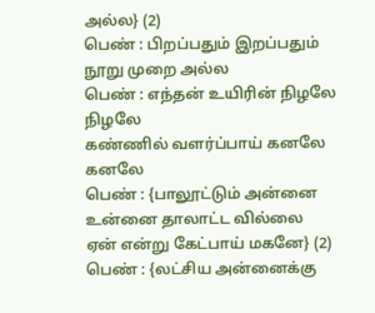அல்ல} (2)
பெண் : பிறப்பதும் இறப்பதும்
நூறு முறை அல்ல
பெண் : எந்தன் உயிரின் நிழலே நிழலே
கண்ணில் வளர்ப்பாய் கனலே கனலே
பெண் : {பாலூட்டும் அன்னை
உன்னை தாலாட்ட வில்லை
ஏன் என்று கேட்பாய் மகனே} (2)
பெண் : {லட்சிய அன்னைக்கு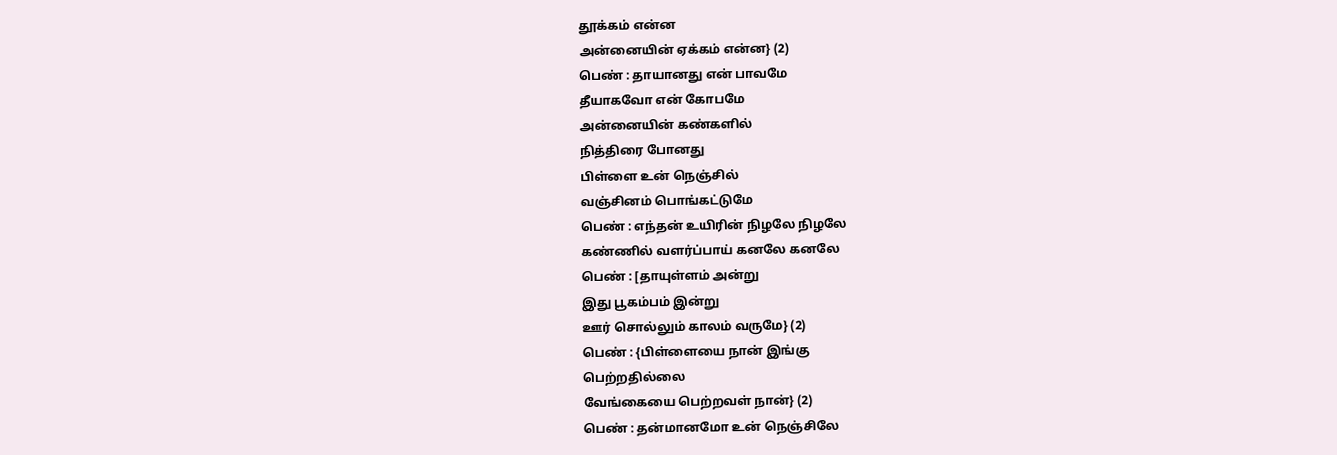தூக்கம் என்ன
அன்னையின் ஏக்கம் என்ன} (2)
பெண் : தாயானது என் பாவமே
தீயாகவோ என் கோபமே
அன்னையின் கண்களில்
நித்திரை போனது
பிள்ளை உன் நெஞ்சில்
வஞ்சினம் பொங்கட்டுமே
பெண் : எந்தன் உயிரின் நிழலே நிழலே
கண்ணில் வளர்ப்பாய் கனலே கனலே
பெண் : [தாயுள்ளம் அன்று
இது பூகம்பம் இன்று
ஊர் சொல்லும் காலம் வருமே} (2)
பெண் : {பிள்ளையை நான் இங்கு
பெற்றதில்லை
வேங்கையை பெற்றவள் நான்} (2)
பெண் : தன்மானமோ உன் நெஞ்சிலே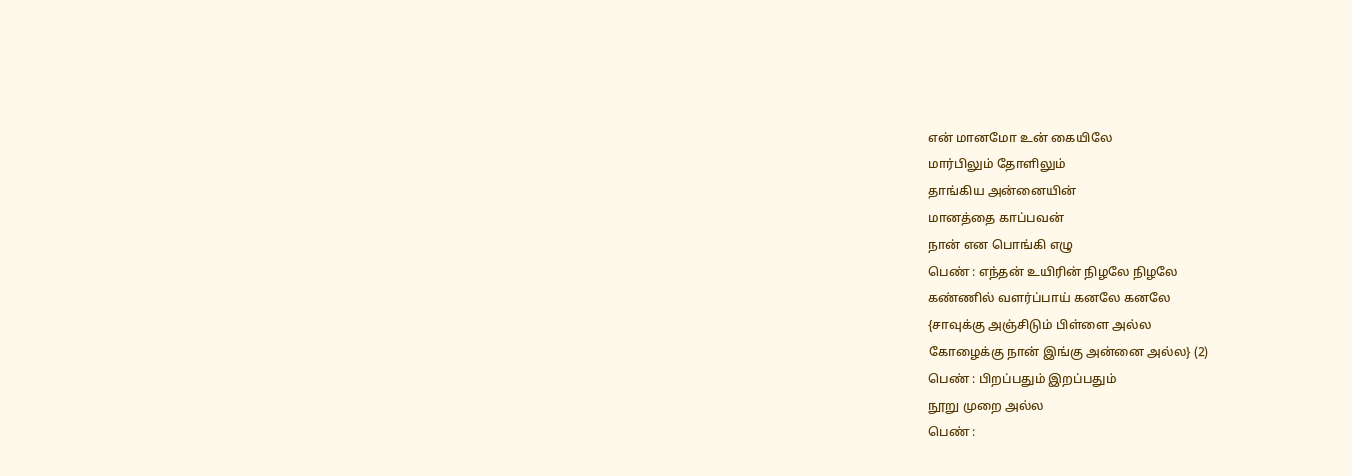என் மானமோ உன் கையிலே
மார்பிலும் தோளிலும்
தாங்கிய அன்னையின்
மானத்தை காப்பவன்
நான் என பொங்கி எழு
பெண் : எந்தன் உயிரின் நிழலே நிழலே
கண்ணில் வளர்ப்பாய் கனலே கனலே
{சாவுக்கு அஞ்சிடும் பிள்ளை அல்ல
கோழைக்கு நான் இங்கு அன்னை அல்ல} (2)
பெண் : பிறப்பதும் இறப்பதும்
நூறு முறை அல்ல
பெண் :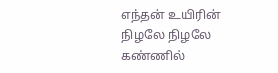எந்தன் உயிரின் நிழலே நிழலே
கண்ணில்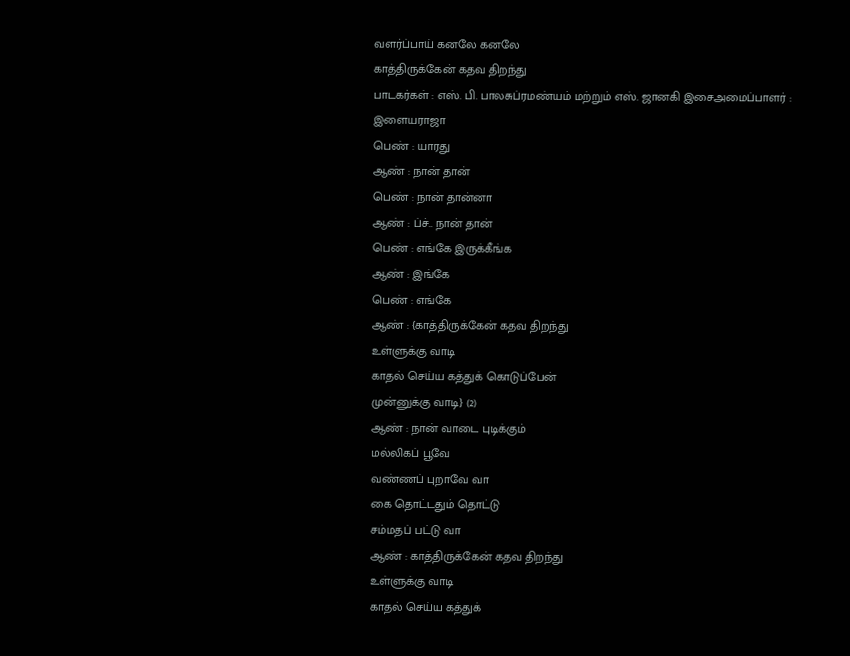வளர்ப்பாய் கனலே கனலே
காத்திருக்கேன் கதவ திறந்து
பாடகர்கள் : எஸ். பி. பாலசுப்ரமண்யம் மற்றும் எஸ். ஜானகி இசைஅமைப்பாளர் : இளையராஜா
பெண் : யாரது
ஆண் : நான் தான்
பெண் : நான் தான்னா
ஆண் : ப்ச்.. நான் தான்
பெண் : எங்கே இருக்கீங்க
ஆண் : இங்கே
பெண் : எங்கே
ஆண் : {காத்திருக்கேன் கதவ திறந்து
உள்ளுக்கு வாடி
காதல் செய்ய கத்துக் கொடுப்பேன்
முன்னுக்கு வாடி} (2)
ஆண் : நான் வாடை புடிக்கும்
மல்லிகப் பூவே
வண்ணப் புறாவே வா
கை தொட்டதும் தொட்டு
சம்மதப் பட்டு வா
ஆண் : காத்திருக்கேன் கதவ திறந்து
உள்ளுக்கு வாடி
காதல் செய்ய கத்துக்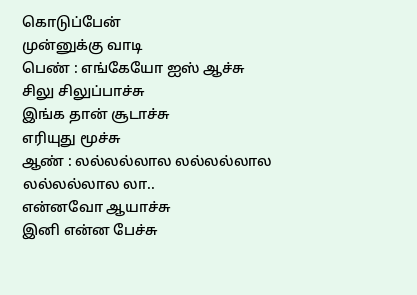கொடுப்பேன்
முன்னுக்கு வாடி
பெண் : எங்கேயோ ஐஸ் ஆச்சு
சிலு சிலுப்பாச்சு
இங்க தான் சூடாச்சு
எரியுது மூச்சு
ஆண் : லல்லல்லால லல்லல்லால
லல்லல்லால லா..
என்னவோ ஆயாச்சு
இனி என்ன பேச்சு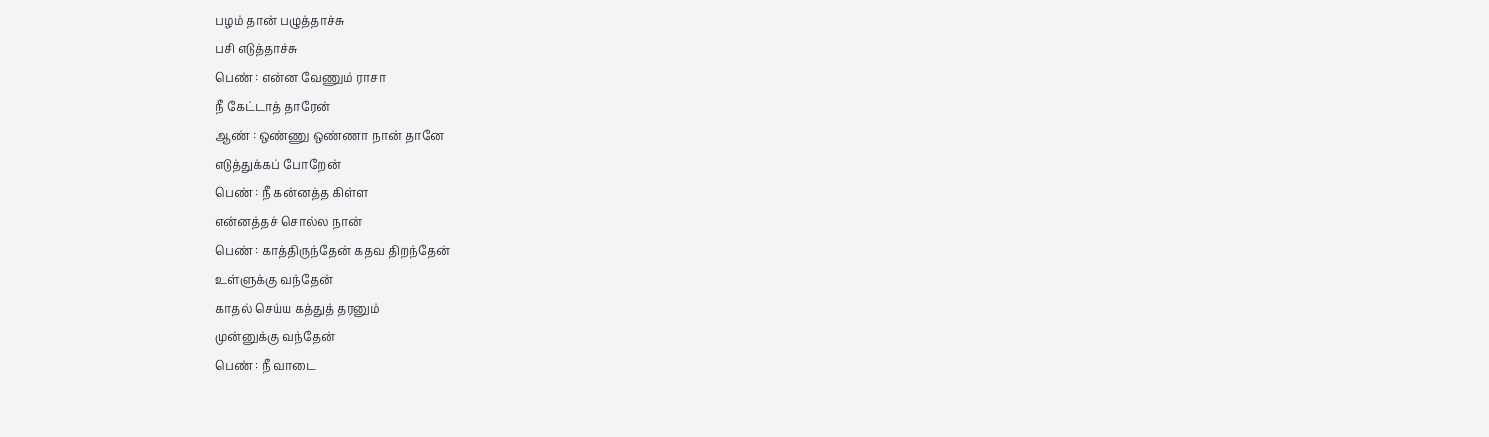பழம் தான் பழுத்தாச்சு
பசி எடுத்தாச்சு
பெண் : என்ன வேணும் ராசா
நீ கேட்டாத் தாரேன்
ஆண் : ஒண்ணு ஒண்ணா நான் தானே
எடுத்துக்கப் போறேன்
பெண் : நீ கன்னத்த கிள்ள
என்னத்தச் சொல்ல நான்
பெண் : காத்திருந்தேன் கதவ திறந்தேன்
உள்ளுக்கு வந்தேன்
காதல் செய்ய கத்துத் தரனும்
முன்னுக்கு வந்தேன்
பெண் : நீ வாடை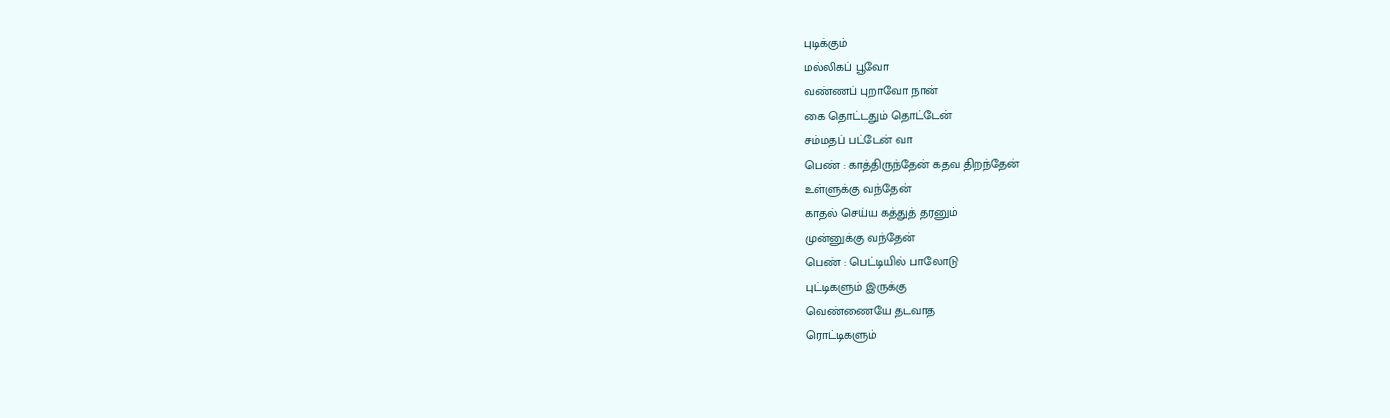புடிக்கும்
மல்லிகப் பூவோ
வண்ணப் புறாவோ நான்
கை தொட்டதும் தொட்டேன்
சம்மதப் பட்டேன் வா
பெண் : காத்திருந்தேன் கதவ திறந்தேன்
உள்ளுக்கு வந்தேன்
காதல் செய்ய கத்துத் தரனும்
முன்னுக்கு வந்தேன்
பெண் : பெட்டியில் பாலோடு
புட்டிகளும் இருக்கு
வெண்ணையே தடவாத
ரொட்டிகளும்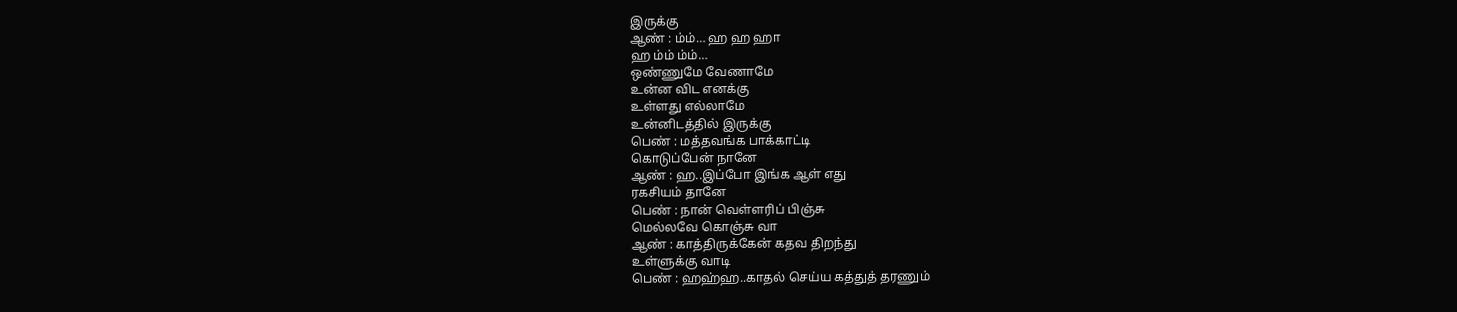இருக்கு
ஆண் : ம்ம்… ஹ ஹ ஹா
ஹ ம்ம் ம்ம்…
ஒண்ணுமே வேணாமே
உன்ன விட எனக்கு
உள்ளது எல்லாமே
உன்னிடத்தில் இருக்கு
பெண் : மத்தவங்க பாக்காட்டி
கொடுப்பேன் நானே
ஆண் : ஹ..இப்போ இங்க ஆள் எது
ரகசியம் தானே
பெண் : நான் வெள்ளரிப் பிஞ்சு
மெல்லவே கொஞ்சு வா
ஆண் : காத்திருக்கேன் கதவ திறந்து
உள்ளுக்கு வாடி
பெண் : ஹஹ்ஹ..காதல் செய்ய கத்துத் தரணும்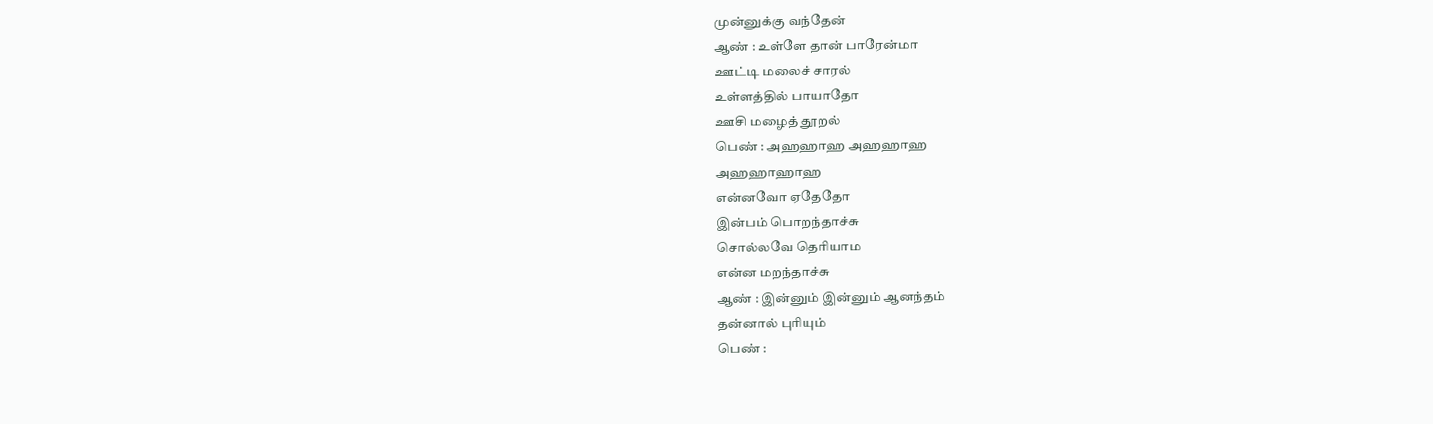முன்னுக்கு வந்தேன்
ஆண் : உள்ளே தான் பாரேன்மா
ஊட்டி மலைச் சாரல்
உள்ளத்தில் பாயாதோ
ஊசி மழைத் தூறல்
பெண் : அஹஹாஹ அஹஹாஹ
அஹஹாஹாஹ
என்னவோ ஏதேதோ
இன்பம் பொறந்தாச்சு
சொல்லவே தெரியாம
என்ன மறந்தாச்சு
ஆண் : இன்னும் இன்னும் ஆனந்தம்
தன்னால் புரியும்
பெண் :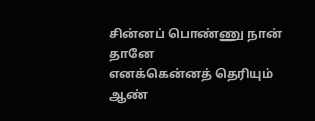சின்னப் பொண்ணு நான் தானே
எனக்கென்னத் தெரியும்
ஆண்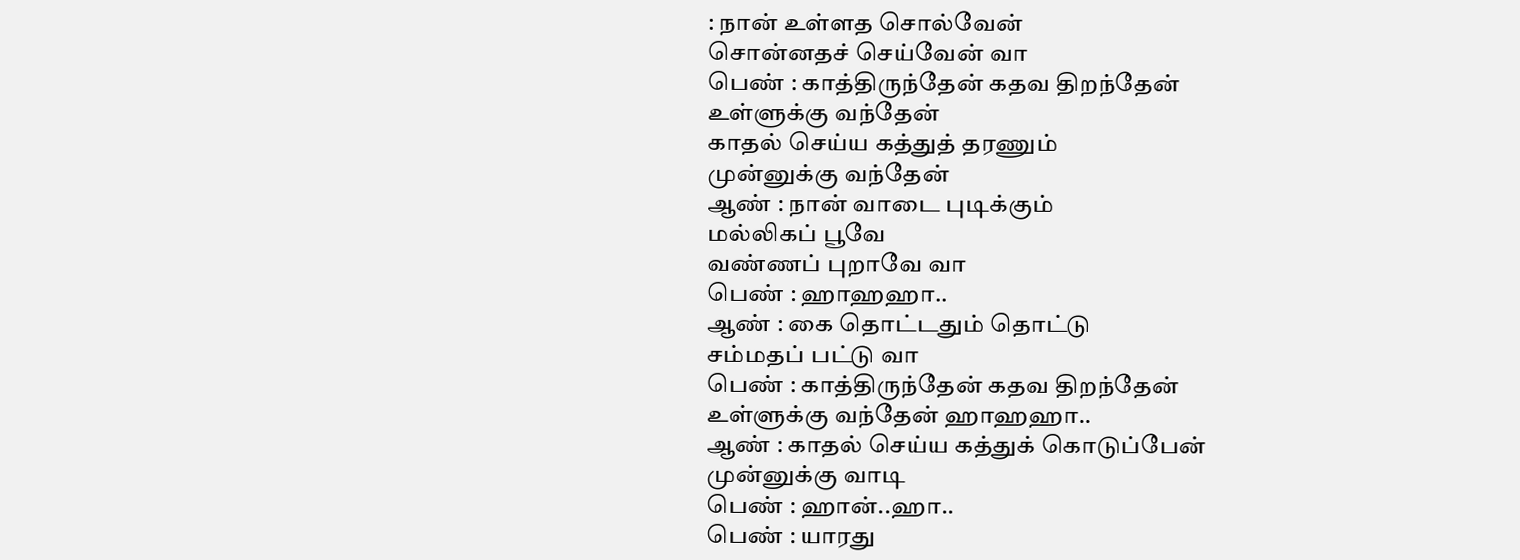: நான் உள்ளத சொல்வேன்
சொன்னதச் செய்வேன் வா
பெண் : காத்திருந்தேன் கதவ திறந்தேன்
உள்ளுக்கு வந்தேன்
காதல் செய்ய கத்துத் தரணும்
முன்னுக்கு வந்தேன்
ஆண் : நான் வாடை புடிக்கும்
மல்லிகப் பூவே
வண்ணப் புறாவே வா
பெண் : ஹாஹஹா..
ஆண் : கை தொட்டதும் தொட்டு
சம்மதப் பட்டு வா
பெண் : காத்திருந்தேன் கதவ திறந்தேன்
உள்ளுக்கு வந்தேன் ஹாஹஹா..
ஆண் : காதல் செய்ய கத்துக் கொடுப்பேன்
முன்னுக்கு வாடி
பெண் : ஹான்..ஹா..
பெண் : யாரது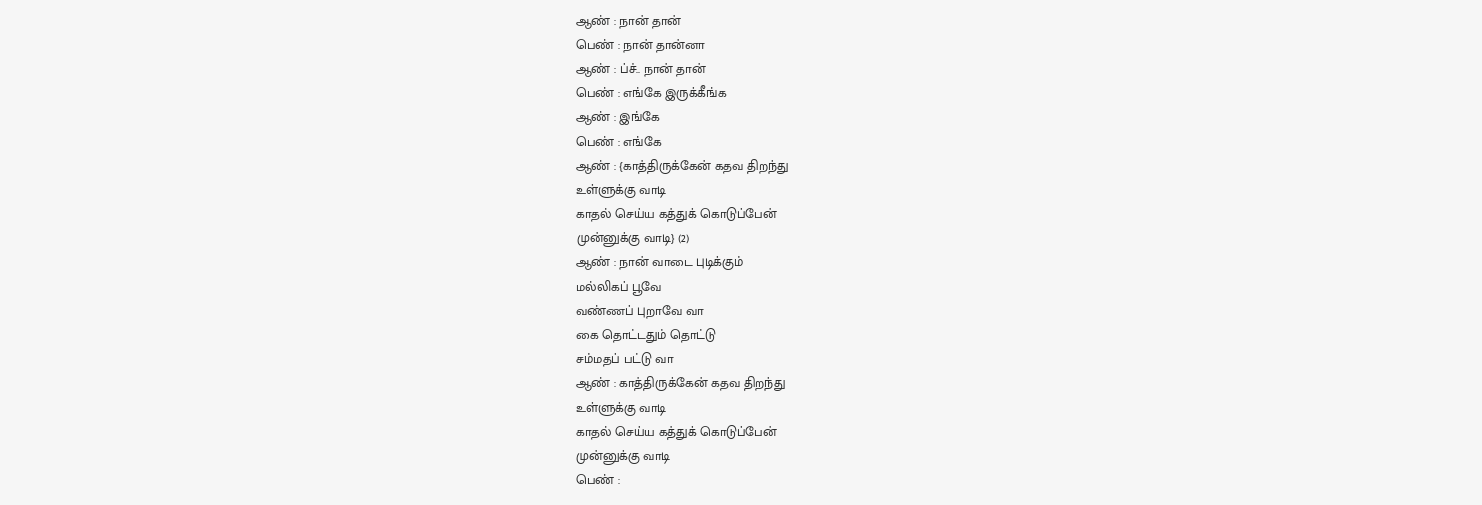ஆண் : நான் தான்
பெண் : நான் தான்னா
ஆண் : ப்ச்.. நான் தான்
பெண் : எங்கே இருக்கீங்க
ஆண் : இங்கே
பெண் : எங்கே
ஆண் : {காத்திருக்கேன் கதவ திறந்து
உள்ளுக்கு வாடி
காதல் செய்ய கத்துக் கொடுப்பேன்
முன்னுக்கு வாடி} (2)
ஆண் : நான் வாடை புடிக்கும்
மல்லிகப் பூவே
வண்ணப் புறாவே வா
கை தொட்டதும் தொட்டு
சம்மதப் பட்டு வா
ஆண் : காத்திருக்கேன் கதவ திறந்து
உள்ளுக்கு வாடி
காதல் செய்ய கத்துக் கொடுப்பேன்
முன்னுக்கு வாடி
பெண் :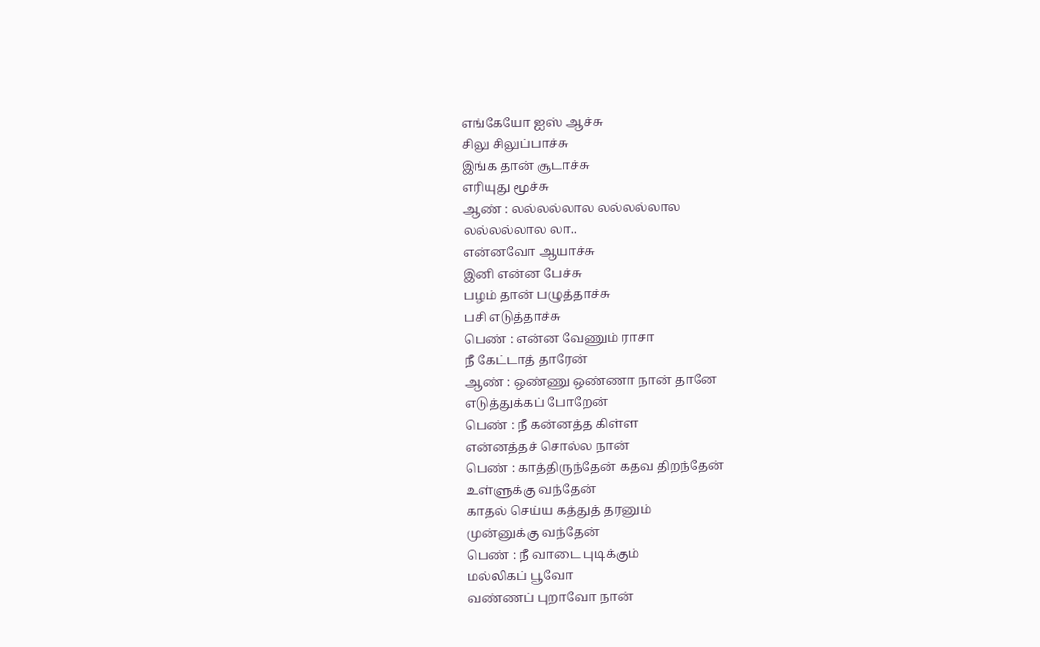எங்கேயோ ஐஸ் ஆச்சு
சிலு சிலுப்பாச்சு
இங்க தான் சூடாச்சு
எரியுது மூச்சு
ஆண் : லல்லல்லால லல்லல்லால
லல்லல்லால லா..
என்னவோ ஆயாச்சு
இனி என்ன பேச்சு
பழம் தான் பழுத்தாச்சு
பசி எடுத்தாச்சு
பெண் : என்ன வேணும் ராசா
நீ கேட்டாத் தாரேன்
ஆண் : ஒண்ணு ஒண்ணா நான் தானே
எடுத்துக்கப் போறேன்
பெண் : நீ கன்னத்த கிள்ள
என்னத்தச் சொல்ல நான்
பெண் : காத்திருந்தேன் கதவ திறந்தேன்
உள்ளுக்கு வந்தேன்
காதல் செய்ய கத்துத் தரனும்
முன்னுக்கு வந்தேன்
பெண் : நீ வாடை புடிக்கும்
மல்லிகப் பூவோ
வண்ணப் புறாவோ நான்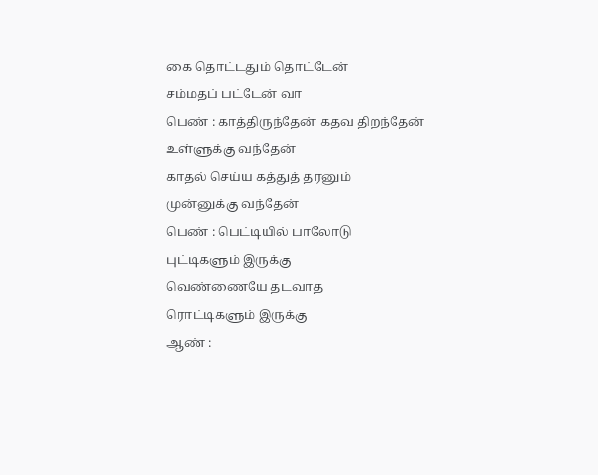கை தொட்டதும் தொட்டேன்
சம்மதப் பட்டேன் வா
பெண் : காத்திருந்தேன் கதவ திறந்தேன்
உள்ளுக்கு வந்தேன்
காதல் செய்ய கத்துத் தரனும்
முன்னுக்கு வந்தேன்
பெண் : பெட்டியில் பாலோடு
புட்டிகளும் இருக்கு
வெண்ணையே தடவாத
ரொட்டிகளும் இருக்கு
ஆண் :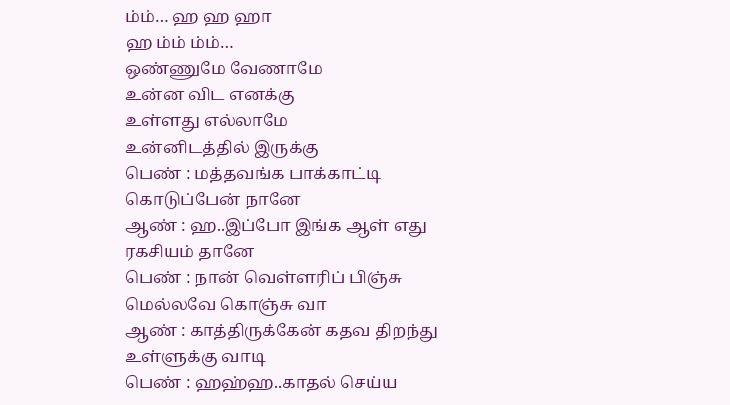ம்ம்… ஹ ஹ ஹா
ஹ ம்ம் ம்ம்…
ஒண்ணுமே வேணாமே
உன்ன விட எனக்கு
உள்ளது எல்லாமே
உன்னிடத்தில் இருக்கு
பெண் : மத்தவங்க பாக்காட்டி
கொடுப்பேன் நானே
ஆண் : ஹ..இப்போ இங்க ஆள் எது
ரகசியம் தானே
பெண் : நான் வெள்ளரிப் பிஞ்சு
மெல்லவே கொஞ்சு வா
ஆண் : காத்திருக்கேன் கதவ திறந்து
உள்ளுக்கு வாடி
பெண் : ஹஹ்ஹ..காதல் செய்ய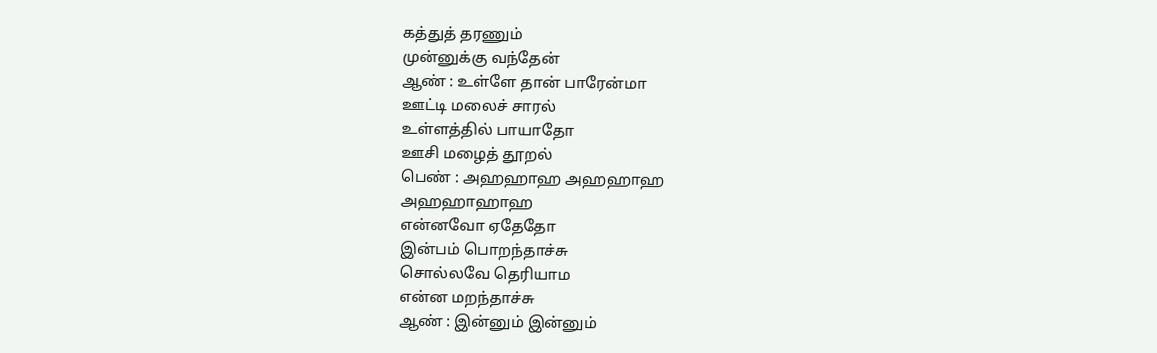கத்துத் தரணும்
முன்னுக்கு வந்தேன்
ஆண் : உள்ளே தான் பாரேன்மா
ஊட்டி மலைச் சாரல்
உள்ளத்தில் பாயாதோ
ஊசி மழைத் தூறல்
பெண் : அஹஹாஹ அஹஹாஹ
அஹஹாஹாஹ
என்னவோ ஏதேதோ
இன்பம் பொறந்தாச்சு
சொல்லவே தெரியாம
என்ன மறந்தாச்சு
ஆண் : இன்னும் இன்னும்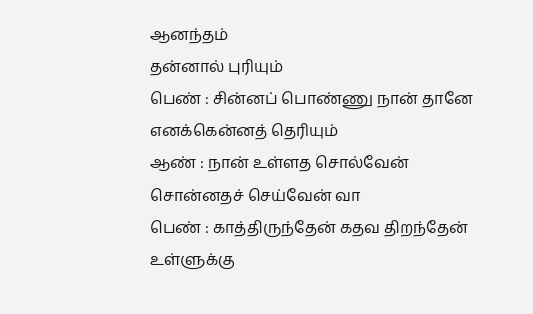ஆனந்தம்
தன்னால் புரியும்
பெண் : சின்னப் பொண்ணு நான் தானே
எனக்கென்னத் தெரியும்
ஆண் : நான் உள்ளத சொல்வேன்
சொன்னதச் செய்வேன் வா
பெண் : காத்திருந்தேன் கதவ திறந்தேன்
உள்ளுக்கு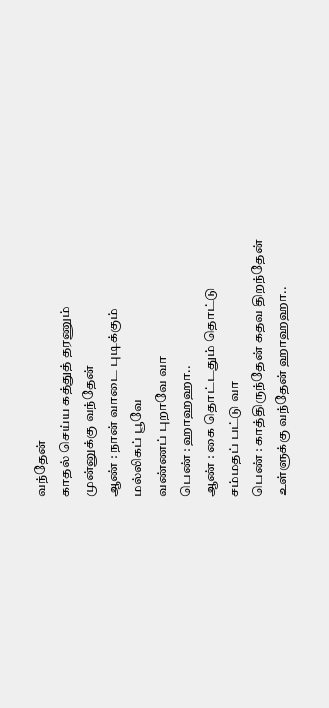வந்தேன்
காதல் செய்ய கத்துத் தரணும்
முன்னுக்கு வந்தேன்
ஆண் : நான் வாடை புடிக்கும்
மல்லிகப் பூவே
வண்ணப் புறாவே வா
பெண் : ஹாஹஹா..
ஆண் : கை தொட்டதும் தொட்டு
சம்மதப் பட்டு வா
பெண் : காத்திருந்தேன் கதவ திறந்தேன்
உள்ளுக்கு வந்தேன் ஹாஹஹா..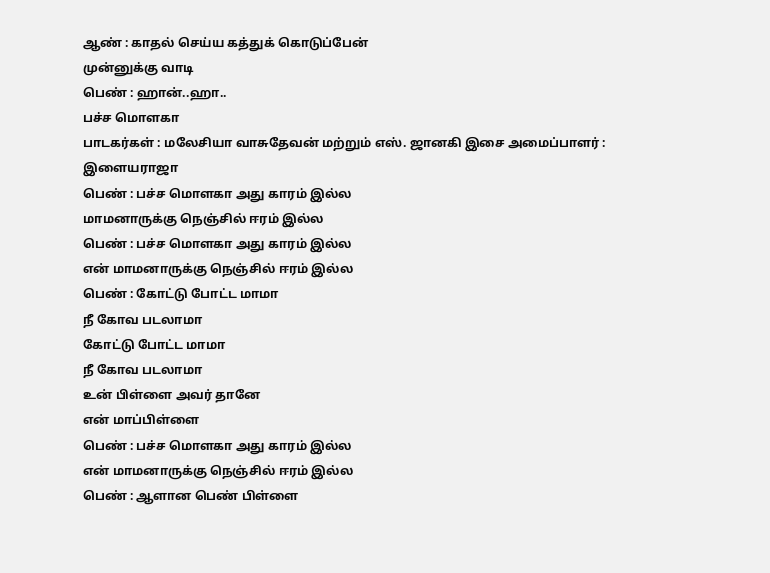ஆண் : காதல் செய்ய கத்துக் கொடுப்பேன்
முன்னுக்கு வாடி
பெண் : ஹான்..ஹா..
பச்ச மொளகா
பாடகர்கள் : மலேசியா வாசுதேவன் மற்றும் எஸ். ஜானகி இசை அமைப்பாளர் : இளையராஜா
பெண் : பச்ச மொளகா அது காரம் இல்ல
மாமனாருக்கு நெஞ்சில் ஈரம் இல்ல
பெண் : பச்ச மொளகா அது காரம் இல்ல
என் மாமனாருக்கு நெஞ்சில் ஈரம் இல்ல
பெண் : கோட்டு போட்ட மாமா
நீ கோவ படலாமா
கோட்டு போட்ட மாமா
நீ கோவ படலாமா
உன் பிள்ளை அவர் தானே
என் மாப்பிள்ளை
பெண் : பச்ச மொளகா அது காரம் இல்ல
என் மாமனாருக்கு நெஞ்சில் ஈரம் இல்ல
பெண் : ஆளான பெண் பிள்ளை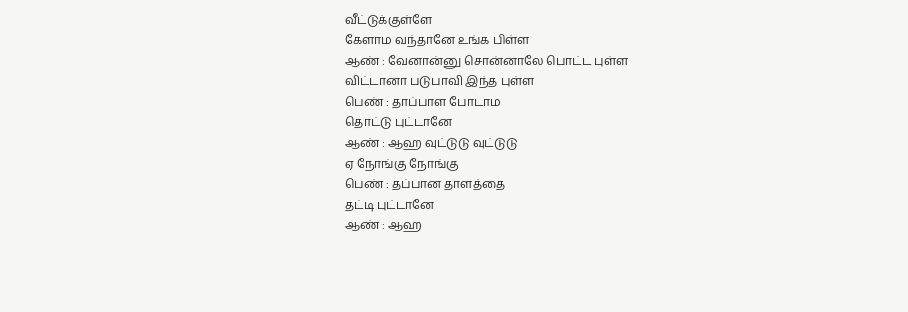வீட்டுக்குள்ளே
கேளாம வந்தானே உங்க பிள்ள
ஆண் : வேனான்னு சொன்னாலே பொட்ட புள்ள
விட்டானா படுபாவி இந்த புள்ள
பெண் : தாப்பாள போடாம
தொட்டு புட்டானே
ஆண் : ஆஹ வுட்டுடு வுட்டுடு
ஏ நோங்கு நோங்கு
பெண் : தப்பான தாளத்தை
தட்டி புட்டானே
ஆண் : ஆஹ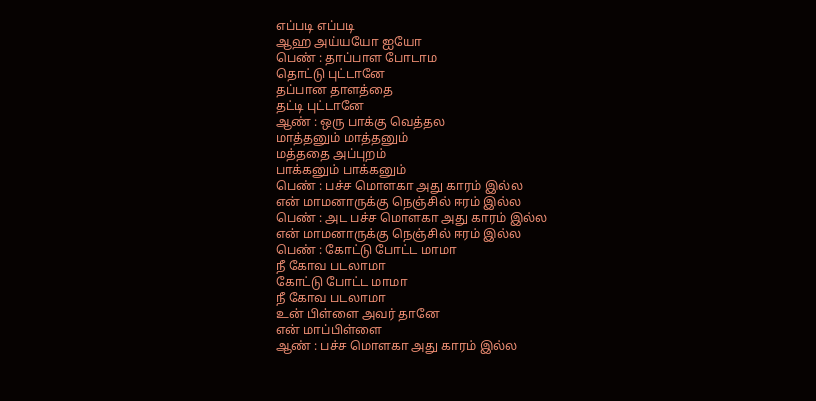எப்படி எப்படி
ஆஹ அய்யயோ ஐயோ
பெண் : தாப்பாள போடாம
தொட்டு புட்டானே
தப்பான தாளத்தை
தட்டி புட்டானே
ஆண் : ஒரு பாக்கு வெத்தல
மாத்தனும் மாத்தனும்
மத்ததை அப்புறம்
பாக்கனும் பாக்கனும்
பெண் : பச்ச மொளகா அது காரம் இல்ல
என் மாமனாருக்கு நெஞ்சில் ஈரம் இல்ல
பெண் : அட பச்ச மொளகா அது காரம் இல்ல
என் மாமனாருக்கு நெஞ்சில் ஈரம் இல்ல
பெண் : கோட்டு போட்ட மாமா
நீ கோவ படலாமா
கோட்டு போட்ட மாமா
நீ கோவ படலாமா
உன் பிள்ளை அவர் தானே
என் மாப்பிள்ளை
ஆண் : பச்ச மொளகா அது காரம் இல்ல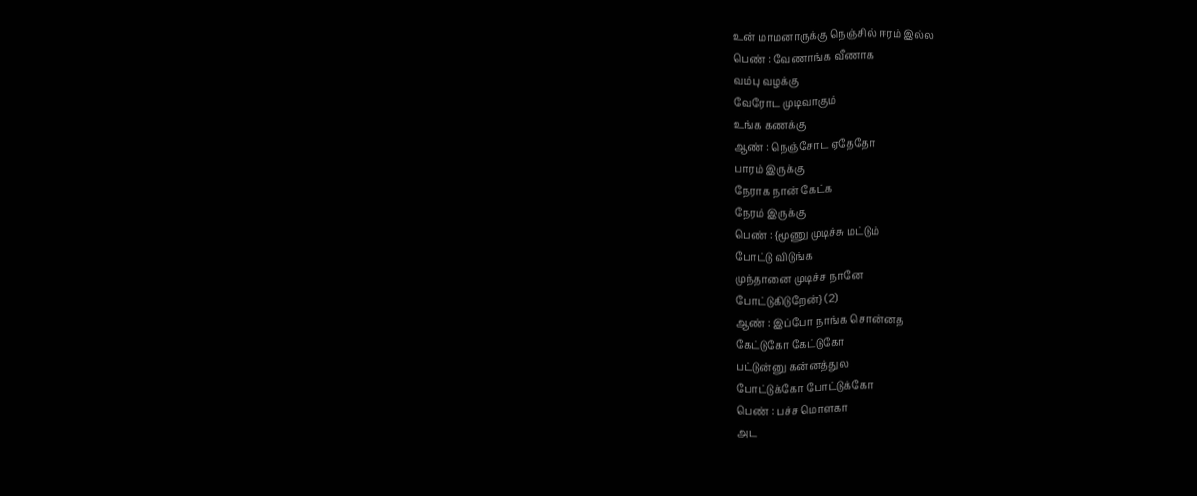உன் மாமனாருக்கு நெஞ்சில் ஈரம் இல்ல
பெண் : வேணாங்க வீணாக
வம்பு வழக்கு
வேரோட முடிவாகும்
உங்க கணக்கு
ஆண் : நெஞ்சோட ஏதேதோ
பாரம் இருக்கு
நேராக நான் கேட்க
நேரம் இருக்கு
பெண் : {மூணு முடிச்சு மட்டும்
போட்டு விடுங்க
முந்தானை முடிச்ச நானே
போட்டுகிடுறேன்} (2)
ஆண் : இப்போ நாங்க சொன்னத
கேட்டுகோ கேட்டுகோ
பட்டுன்னு கன்னத்துல
போட்டுக்கோ போட்டுக்கோ
பெண் : பச்ச மொளகா
அட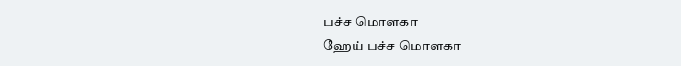பச்ச மொளகா
ஹேய் பச்ச மொளகா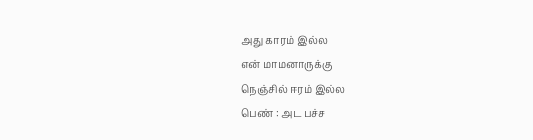அது காரம் இல்ல
என் மாமனாருக்கு
நெஞ்சில் ஈரம் இல்ல
பெண் : அட பச்ச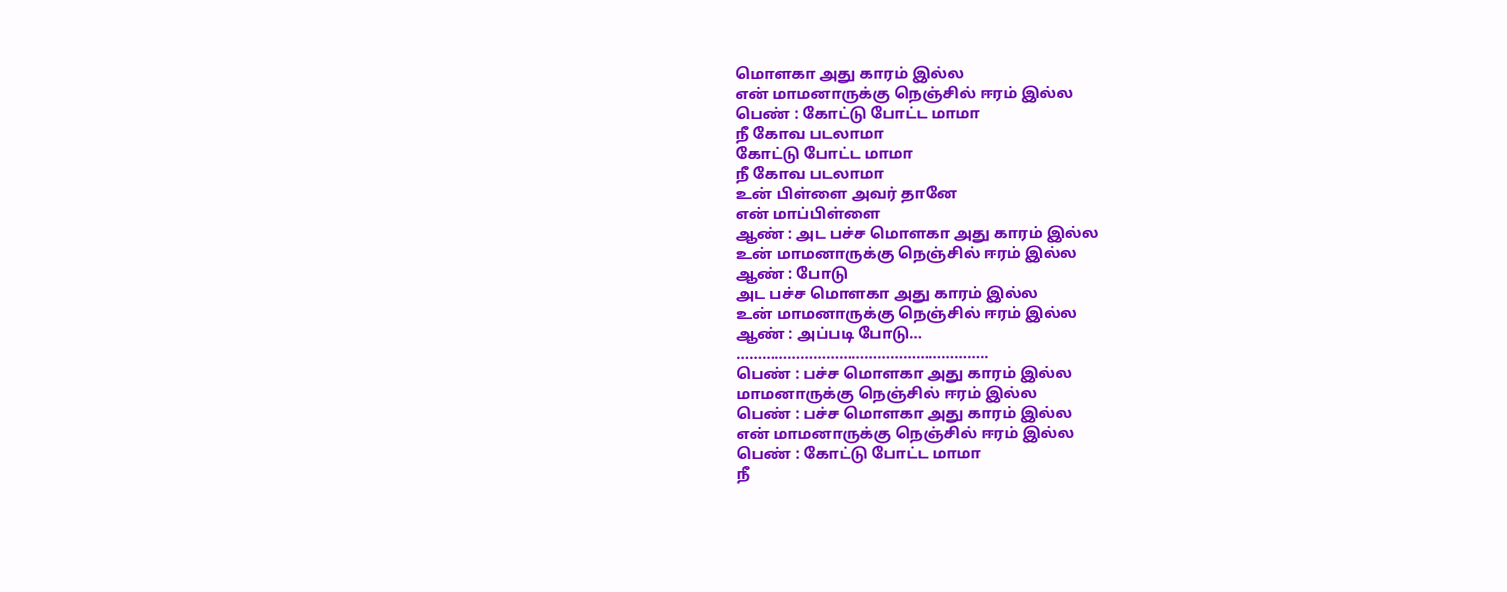மொளகா அது காரம் இல்ல
என் மாமனாருக்கு நெஞ்சில் ஈரம் இல்ல
பெண் : கோட்டு போட்ட மாமா
நீ கோவ படலாமா
கோட்டு போட்ட மாமா
நீ கோவ படலாமா
உன் பிள்ளை அவர் தானே
என் மாப்பிள்ளை
ஆண் : அட பச்ச மொளகா அது காரம் இல்ல
உன் மாமனாருக்கு நெஞ்சில் ஈரம் இல்ல
ஆண் : போடு
அட பச்ச மொளகா அது காரம் இல்ல
உன் மாமனாருக்கு நெஞ்சில் ஈரம் இல்ல
ஆண் : அப்படி போடு…
…………………………………………………..
பெண் : பச்ச மொளகா அது காரம் இல்ல
மாமனாருக்கு நெஞ்சில் ஈரம் இல்ல
பெண் : பச்ச மொளகா அது காரம் இல்ல
என் மாமனாருக்கு நெஞ்சில் ஈரம் இல்ல
பெண் : கோட்டு போட்ட மாமா
நீ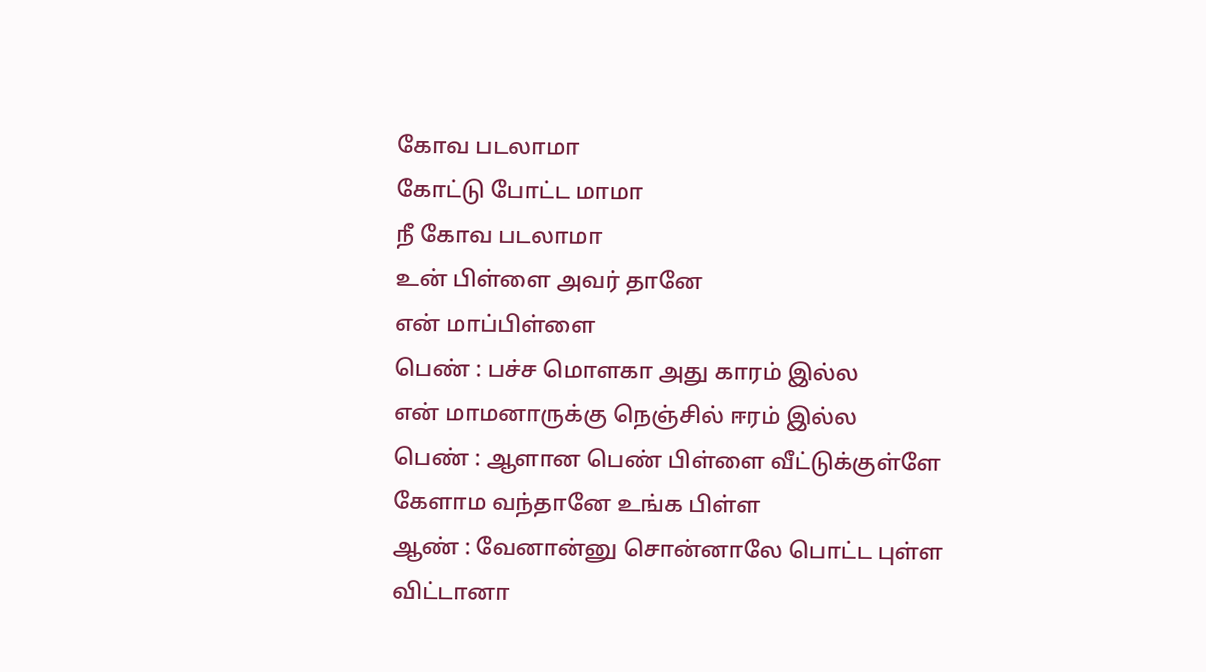கோவ படலாமா
கோட்டு போட்ட மாமா
நீ கோவ படலாமா
உன் பிள்ளை அவர் தானே
என் மாப்பிள்ளை
பெண் : பச்ச மொளகா அது காரம் இல்ல
என் மாமனாருக்கு நெஞ்சில் ஈரம் இல்ல
பெண் : ஆளான பெண் பிள்ளை வீட்டுக்குள்ளே
கேளாம வந்தானே உங்க பிள்ள
ஆண் : வேனான்னு சொன்னாலே பொட்ட புள்ள
விட்டானா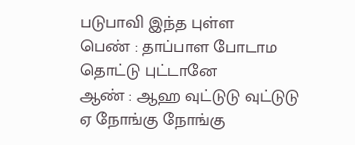படுபாவி இந்த புள்ள
பெண் : தாப்பாள போடாம
தொட்டு புட்டானே
ஆண் : ஆஹ வுட்டுடு வுட்டுடு
ஏ நோங்கு நோங்கு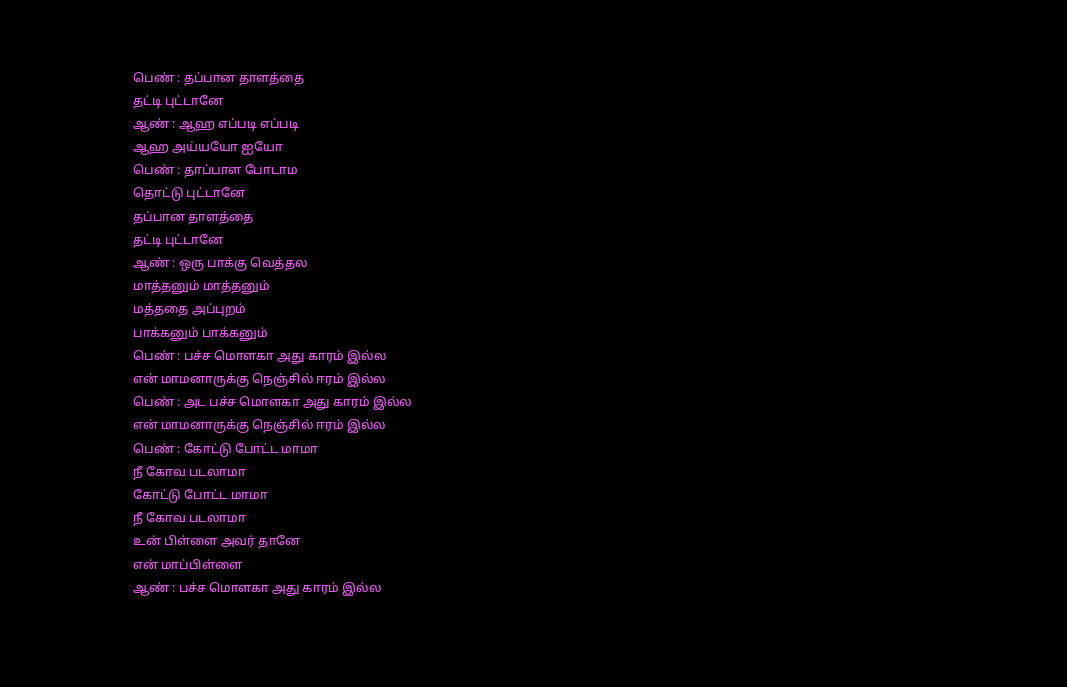பெண் : தப்பான தாளத்தை
தட்டி புட்டானே
ஆண் : ஆஹ எப்படி எப்படி
ஆஹ அய்யயோ ஐயோ
பெண் : தாப்பாள போடாம
தொட்டு புட்டானே
தப்பான தாளத்தை
தட்டி புட்டானே
ஆண் : ஒரு பாக்கு வெத்தல
மாத்தனும் மாத்தனும்
மத்ததை அப்புறம்
பாக்கனும் பாக்கனும்
பெண் : பச்ச மொளகா அது காரம் இல்ல
என் மாமனாருக்கு நெஞ்சில் ஈரம் இல்ல
பெண் : அட பச்ச மொளகா அது காரம் இல்ல
என் மாமனாருக்கு நெஞ்சில் ஈரம் இல்ல
பெண் : கோட்டு போட்ட மாமா
நீ கோவ படலாமா
கோட்டு போட்ட மாமா
நீ கோவ படலாமா
உன் பிள்ளை அவர் தானே
என் மாப்பிள்ளை
ஆண் : பச்ச மொளகா அது காரம் இல்ல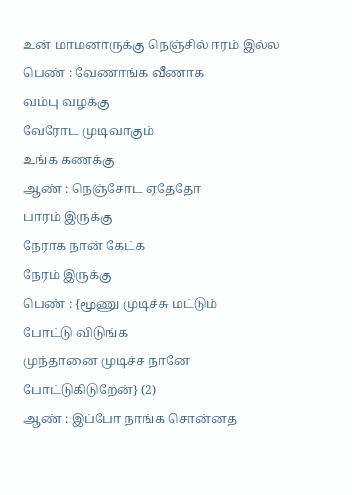உன் மாமனாருக்கு நெஞ்சில் ஈரம் இல்ல
பெண் : வேணாங்க வீணாக
வம்பு வழக்கு
வேரோட முடிவாகும்
உங்க கணக்கு
ஆண் : நெஞ்சோட ஏதேதோ
பாரம் இருக்கு
நேராக நான் கேட்க
நேரம் இருக்கு
பெண் : {மூணு முடிச்சு மட்டும்
போட்டு விடுங்க
முந்தானை முடிச்ச நானே
போட்டுகிடுறேன்} (2)
ஆண் : இப்போ நாங்க சொன்னத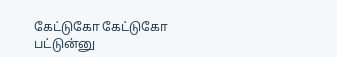கேட்டுகோ கேட்டுகோ
பட்டுன்னு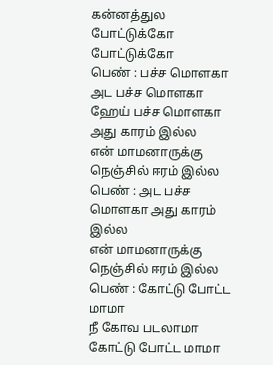கன்னத்துல
போட்டுக்கோ போட்டுக்கோ
பெண் : பச்ச மொளகா
அட பச்ச மொளகா
ஹேய் பச்ச மொளகா
அது காரம் இல்ல
என் மாமனாருக்கு
நெஞ்சில் ஈரம் இல்ல
பெண் : அட பச்ச மொளகா அது காரம் இல்ல
என் மாமனாருக்கு நெஞ்சில் ஈரம் இல்ல
பெண் : கோட்டு போட்ட மாமா
நீ கோவ படலாமா
கோட்டு போட்ட மாமா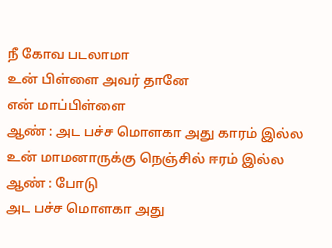நீ கோவ படலாமா
உன் பிள்ளை அவர் தானே
என் மாப்பிள்ளை
ஆண் : அட பச்ச மொளகா அது காரம் இல்ல
உன் மாமனாருக்கு நெஞ்சில் ஈரம் இல்ல
ஆண் : போடு
அட பச்ச மொளகா அது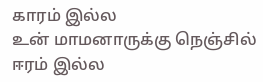காரம் இல்ல
உன் மாமனாருக்கு நெஞ்சில் ஈரம் இல்ல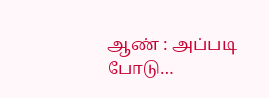ஆண் : அப்படி போடு…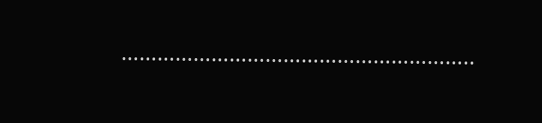…………………………………………………..